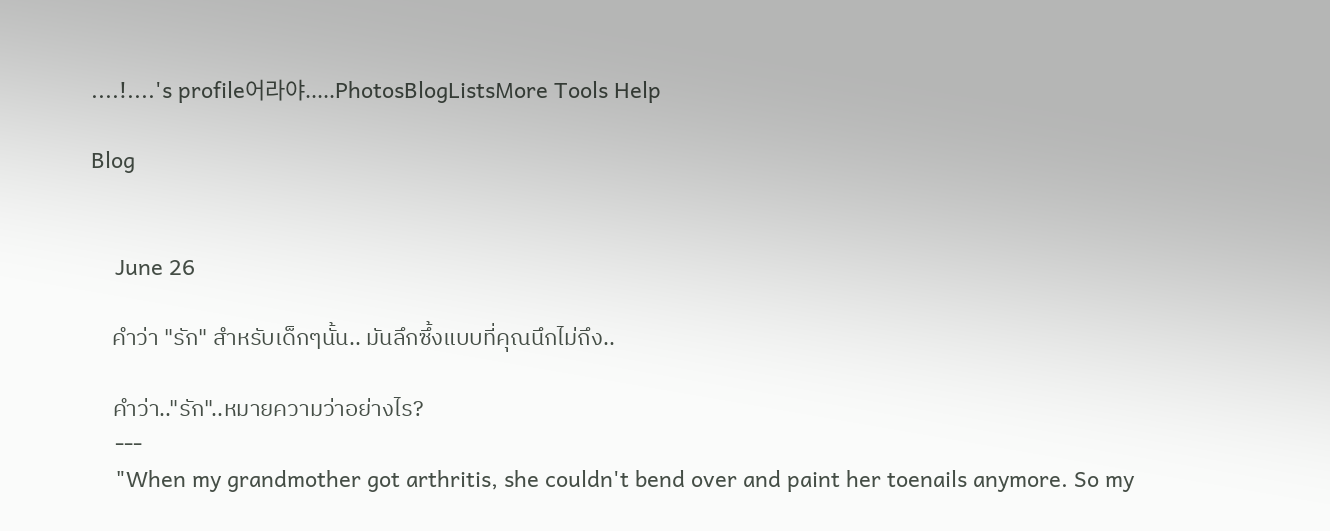....!....'s profile어라야.....PhotosBlogListsMore Tools Help

Blog


    June 26

    คำว่า "รัก" สำหรับเด็กๆนั้น.. มันลึกซึ้งแบบที่คุณนึกไม่ถึง..

    คำว่า.."รัก"..หมายความว่าอย่างไร?
    ---
    "When my grandmother got arthritis, she couldn't bend over and paint her toenails anymore. So my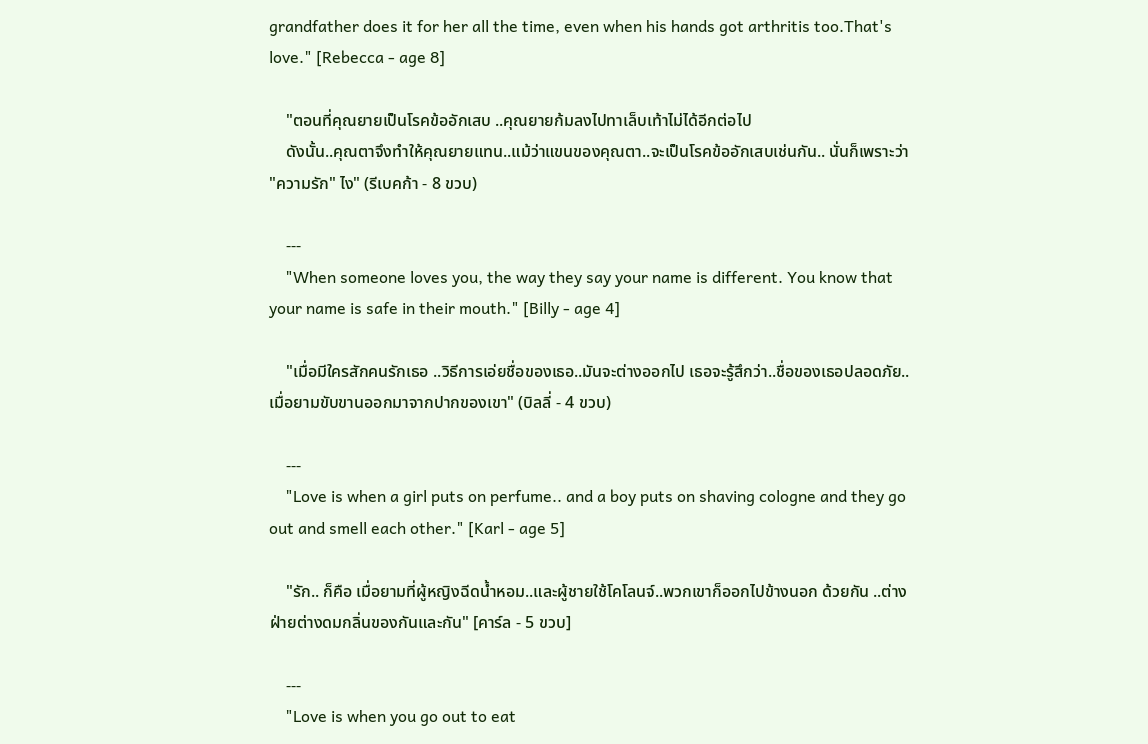grandfather does it for her all the time, even when his hands got arthritis too.That's love." [Rebecca - age 8]

    "ตอนที่คุณยายเป็นโรคข้ออักเสบ ..คุณยายก้มลงไปทาเล็บเท้าไม่ได้อีกต่อไป
    ดังนั้น..คุณตาจึงทำให้คุณยายแทน..แม้ว่าแขนของคุณตา..จะเป็นโรคข้ออักเสบเช่นกัน.. นั่นก็เพราะว่า "ความรัก" ไง" (รีเบคก้า - 8 ขวบ)

    ---
    "When someone loves you, the way they say your name is different. You know that your name is safe in their mouth." [Billy - age 4]

    "เมื่อมีใครสักคนรักเธอ ..วิธีการเอ่ยชื่อของเธอ..มันจะต่างออกไป เธอจะรู้สึกว่า..ชื่อของเธอปลอดภัย..เมื่อยามขับขานออกมาจากปากของเขา" (บิลลี่ - 4 ขวบ)

    ---
    "Love is when a girl puts on perfume.. and a boy puts on shaving cologne and they go out and smell each other." [Karl - age 5]

    "รัก.. ก็คือ เมื่อยามที่ผู้หญิงฉีดน้ำหอม..และผู้ชายใช้โคโลนจ์..พวกเขาก็ออกไปข้างนอก ด้วยกัน ..ต่างฝ่ายต่างดมกลิ่นของกันและกัน" [คาร์ล - 5 ขวบ]

    ---
    "Love is when you go out to eat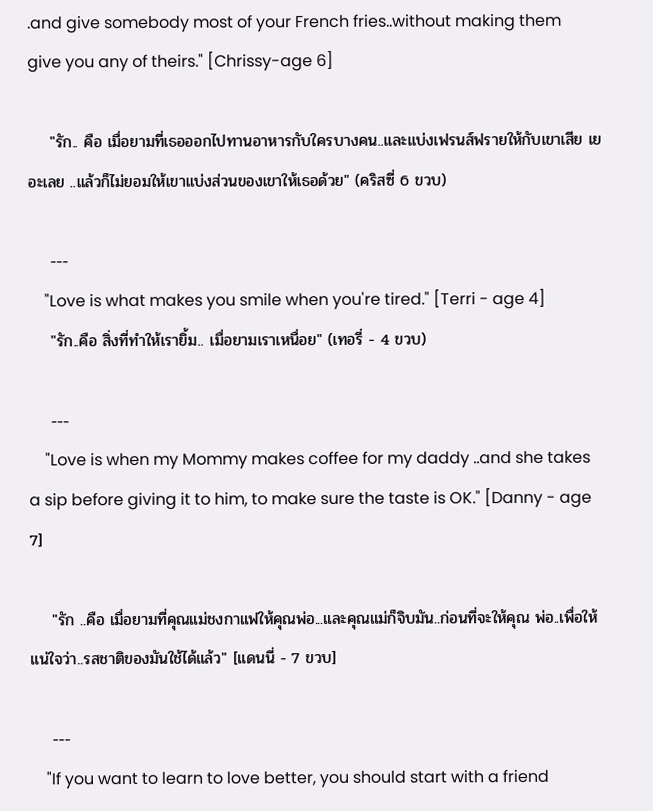.and give somebody most of your French fries..without making them give you any of theirs." [Chrissy-age 6]

    "รัก.. คือ เมื่อยามที่เธอออกไปทานอาหารกับใครบางคน..และแบ่งเฟรนส์ฟรายให้กับเขาเสีย เยอะเลย ..แล้วก็ไม่ยอมให้เขาแบ่งส่วนของเขาให้เธอด้วย" (คริสซี่ 6 ขวบ)

    ---
    "Love is what makes you smile when you're tired." [Terri - age 4]
    "รัก..คือ สิ่งที่ทำให้เรายิ้ม.. เมื่อยามเราเหนื่อย" (เทอรี่ - 4 ขวบ)

    ---
    "Love is when my Mommy makes coffee for my daddy ..and she takes a sip before giving it to him, to make sure the taste is OK." [Danny - age 7]

    "รัก ..คือ เมื่อยามที่คุณแม่ชงกาแฟให้คุณพ่อ...และคุณแม่ก็จิบมัน..ก่อนที่จะให้คุณ พ่อ..เพื่อให้แน่ใจว่า..รสชาติของมันใช้ได้แล้ว" [แดนนี่ - 7 ขวบ]

    ---
    "If you want to learn to love better, you should start with a friend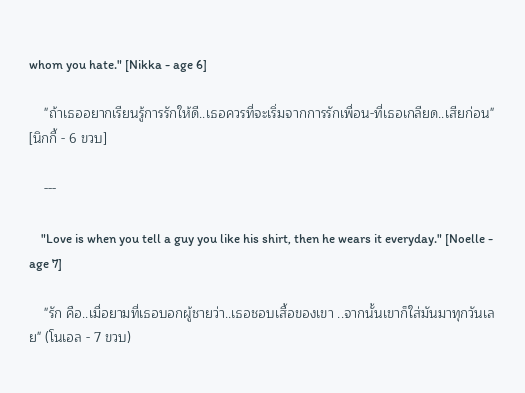whom you hate." [Nikka - age 6]

    "ถ้าเธออยากเรียนรู้การรักให้ดี..เธอควรที่จะเริ่มจากการรักเพื่อน-ที่เธอเกลียด..เสียก่อน" [นิกกี้ - 6 ขวบ]

    ---

    "Love is when you tell a guy you like his shirt, then he wears it everyday." [Noelle - age 7]

    "รัก คือ..เมื่อยามที่เธอบอกผู้ชายว่า..เธอชอบเสื้อของเขา ..จากนั้นเขาก็ใส่มันมาทุกวันเลย" (โนเอล - 7 ขวบ)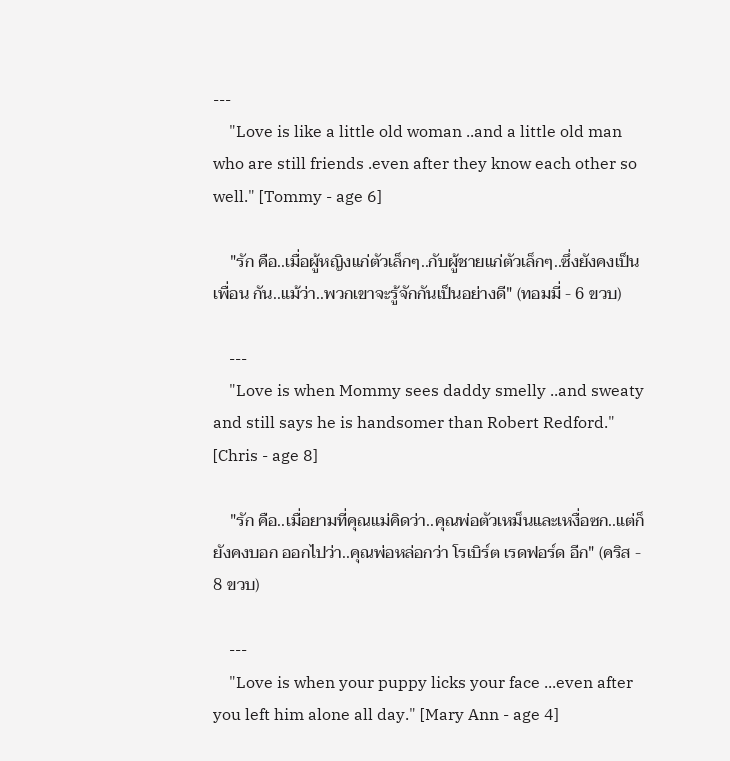---
    "Love is like a little old woman ..and a little old man who are still friends .even after they know each other so well." [Tommy - age 6]

    "รัก คือ..เมื่อผู้หญิงแก่ตัวเล็กๆ..กับผู้ชายแก่ตัวเล็กๆ..ซึ่งยังคงเป็นเพื่อน กัน..แม้ว่า..พวกเขาจะรู้จักกันเป็นอย่างดี" (ทอมมี่ - 6 ขวบ)

    ---
    "Love is when Mommy sees daddy smelly ..and sweaty and still says he is handsomer than Robert Redford." [Chris - age 8]

    "รัก คือ..เมื่อยามที่คุณแม่คิดว่า..คุณพ่อตัวเหม็นและเหงื่อซก..แต่ก็ยังคงบอก ออกไปว่า..คุณพ่อหล่อกว่า โรเบิร์ต เรดฟอร์ด อีก" (คริส - 8 ขวบ)

    ---
    "Love is when your puppy licks your face ...even after you left him alone all day." [Mary Ann - age 4]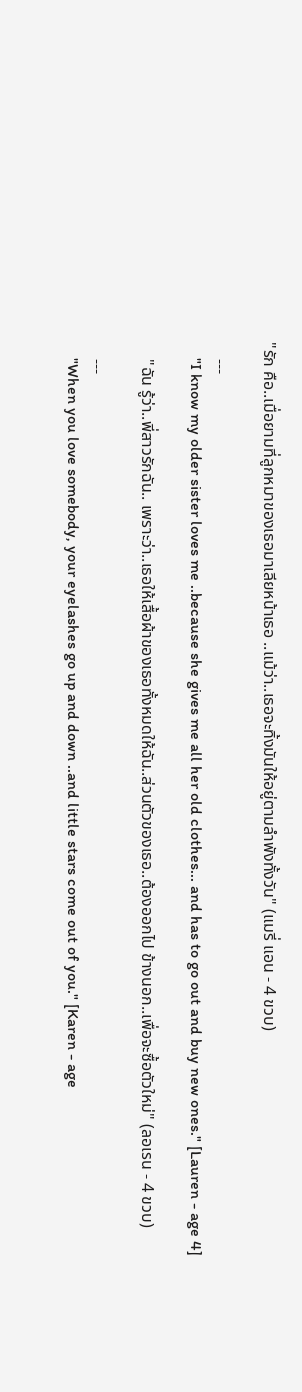"รัก คือ..เมื่อยามที่ลูกหมาของเธอมาเลียหน้าเธอ ..แม้ว่า..เธอจะทิ้งมันให้อยู่ตามลำพังทั้งวัน" (แมรี่ แอน - 4 ขวบ)

    ---
    "I know my older sister loves me ..because she gives me all her old clothes... and has to go out and buy new ones." [Lauren - age 4]

    "ฉัน รู้ว่า..พี่สาวรักฉัน.. เพราะว่า..เธอให้เสื้อผ้าของเธอทั้งหมดให้ฉัน..ส่วนตัวของเธอ..ต้องออกไป ข้างนอก..เพื่อจะซื้อตัวใหม่" (ลอเรน - 4 ขวบ)

    ---
    "When you love somebody, your eyelashes go up and down ..and little stars come out of you." [Karen - age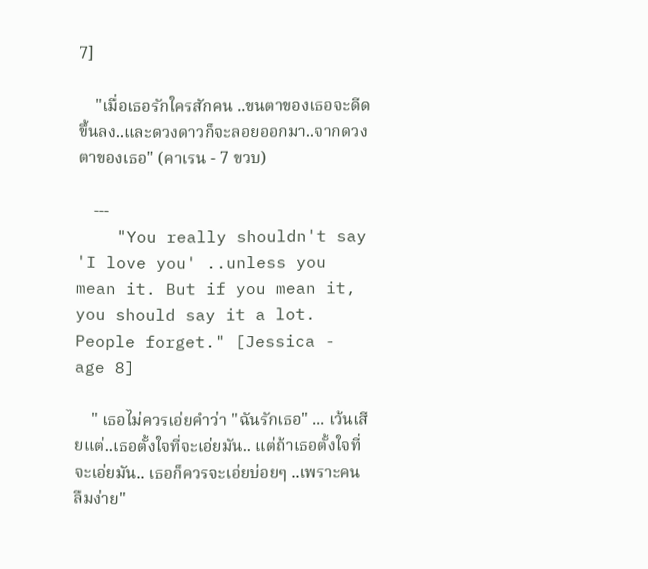7]

    "เมื่อเธอรักใครสักคน ..ขนตาของเธอจะดีดขึ้นลง..และดวงดาวก็จะลอยออกมา..จากดวงตาของเธอ" (คาเรน - 7 ขวบ)

    ---
    "You really shouldn't say 'I love you' ..unless you mean it. But if you mean it, you should say it a lot. People forget." [Jessica - age 8]

    " เธอไม่ควรเอ่ยคำว่า "ฉันรักเธอ" ... เว้นเสียแต่..เธอตั้งใจที่จะเอ่ยมัน.. แต่ถ้าเธอตั้งใจที่จะเอ่ยมัน.. เธอก็ควรจะเอ่ยบ่อยๆ ..เพราะคนลืมง่าย"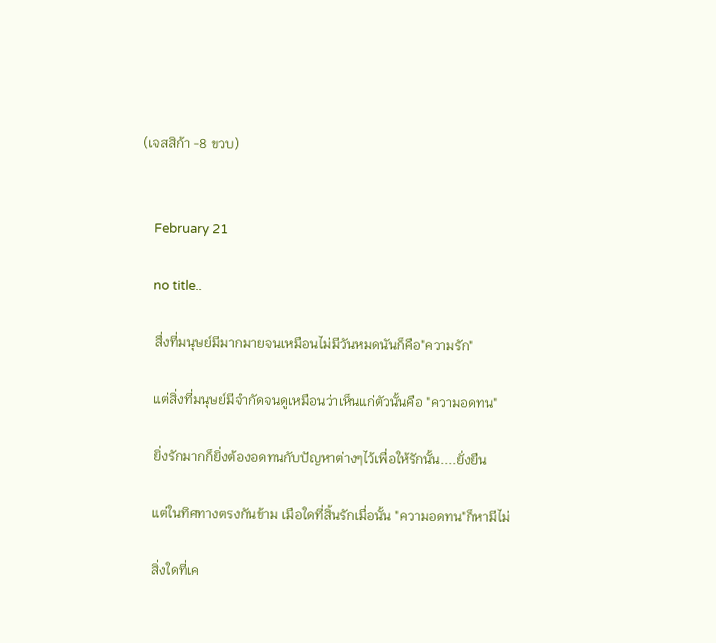(เจสสิก้า -8 ขวบ)


    February 21

    no title..

    สื่งที่มนุษย์มีมากมายจนเหมือนไม่มีวันหมดนันก็คือ"ความรัก"

    แต่สิ่งที่มนุษย์มีจำกัดจนดูเหมือนว่าเห็นแก่ตัวนั้นคือ "ความอดทน"

    ยิ่งรักมากก็ยิ่งต้องอดทนกับปัญหาต่างๆไว้เพื่อให้รักนั้น....ยั่งยืน

    แต่ในทิศทางตรงกันข้าม เมือใดที่สิ้นรักเมื่อนั้น "ความอดทน"ก็หามีไม่

    สิ่งใดที่เค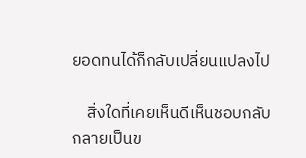ยอดทนได้ก็กลับเปลี่ยนแปลงไป

    สิ่งใดที่เคยเห็นดีเห็นชอบกลับกลายเป็นข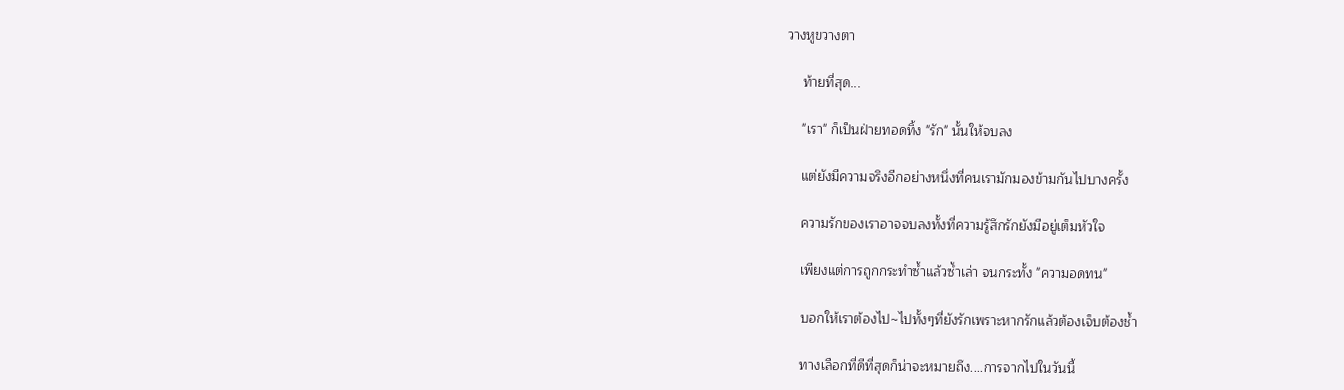วางหูขวางตา

    ท้ายที่สุด...

    "เรา" ก็เป็นฝ่ายทอดทิ้ง "รัก" นั้นให้จบลง

    แต่ยังมีความจริงอีกอย่างหนึ่งที่คนเรามักมองข้ามกันไปบางครั้ง

    ความรักของเราอาจจบลงทั้งที่ความรู้สึกรักยังมีอยู่เต็มหัวใจ

    เพียงแต่การถูกกระทำซ้ำแล้วซ้ำเล่า จนกระทั้ง "ความอดทน"

    บอกให้เราต้องไป~ไปทั้งๆที่ยังรักเพราะหากรักแล้วต้องเจ็บต้องช้ำ

    ทางเลือกที่ดีที่สุดก็น่าจะหมายถึง....การจากไปในวันนี้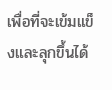เพื่อที่จะเข้มแข็งและลุกขึ้นได้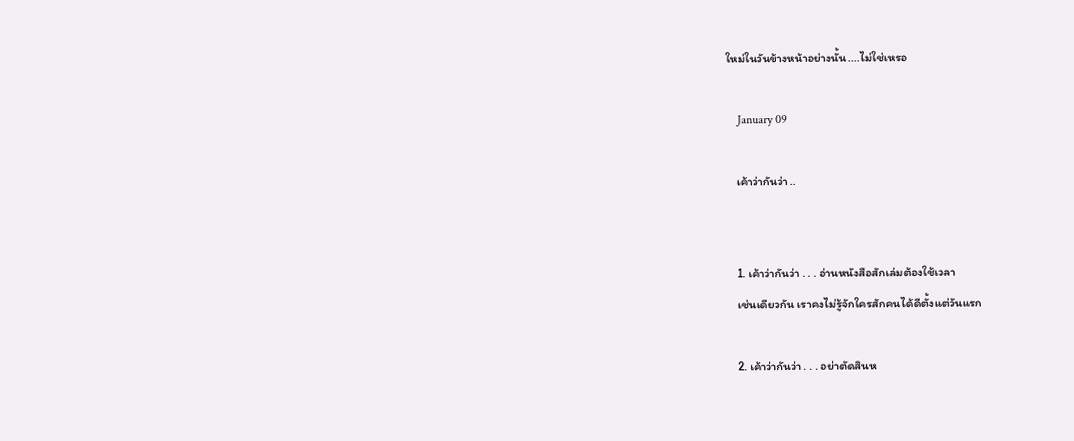ใหม่ในวันข้างหน้าอย่างนั้น....ไม่ใช่เหรอ

    January 09

    เค้าว่ากันว่า ..


    1. เค้าว่ากันว่า . . . อ่านหนังสือสักเล่มต้องใช้เวลา
    เช่นเดียวกัน เราคงไม่รู้จักใครสักคนได้ดีตั้งแต่วันแรก

    2. เค้าว่ากันว่า . . . อย่าตัดสินห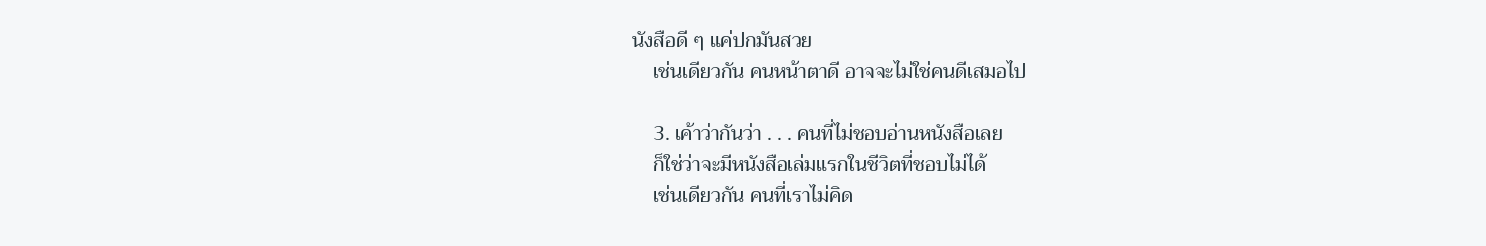นังสือดี ๆ แค่ปกมันสวย
    เช่นเดียวกัน คนหน้าตาดี อาจจะไม่ใช่คนดีเสมอไป

    3. เค้าว่ากันว่า . . . คนที่ไม่ชอบอ่านหนังสือเลย
    ก็ใช่ว่าจะมีหนังสือเล่มแรกในชีวิตที่ชอบไม่ได้
    เช่นเดียวกัน คนที่เราไม่คิด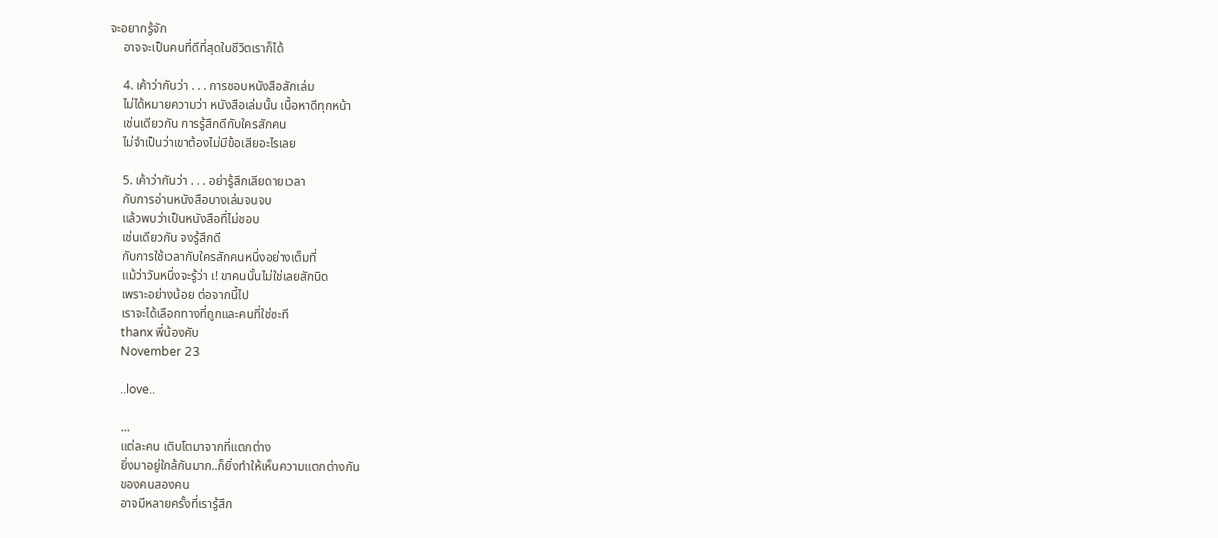จะอยากรู้จัก
    อาจจะเป็นคนที่ดีที่สุดในชีวิตเราก็ได้

    4. เค้าว่ากันว่า . . . การชอบหนังสือสักเล่ม
    ไม่ได้หมายความว่า หนังสือเล่มนั้น เนื้อหาดีทุกหน้า
    เช่นเดียวกัน การรู้สึกดีกับใครสักคน
    ไม่จำเป็นว่าเขาต้องไม่มีข้อเสียอะไรเลย

    5. เค้าว่ากันว่า . . . อย่ารู้สึกเสียดายเวลา
    กับการอ่านหนังสือบางเล่มจนจบ
    แล้วพบว่าเป็นหนังสือที่ไม่ชอบ
    เช่นเดียวกัน จงรู้สึกดี
    กับการใช้เวลากับใครสักคนหนึ่งอย่างเต็มที่
    แม้ว่าวันหนึ่งจะรู้ว่า เ! ขาคนนั้นไม่ใช่เลยสักนิด
    เพราะอย่างน้อย ต่อจากนี้ไป
    เราจะได้เลือกทางที่ถูกและคนที่ใช่ซะที
    thanx พี่น้องคับ
    November 23

    ..love..

    ...
    แต่ละคน เติบโตมาจากที่แตกต่าง
    ยิ่งมาอยู่ใกล้กันมาก..ก็ยิ่งทำให้เห็นความแตกต่างกัน
    ของคนสองคน
    อาจมีหลายครั้งที่เรารู้สึก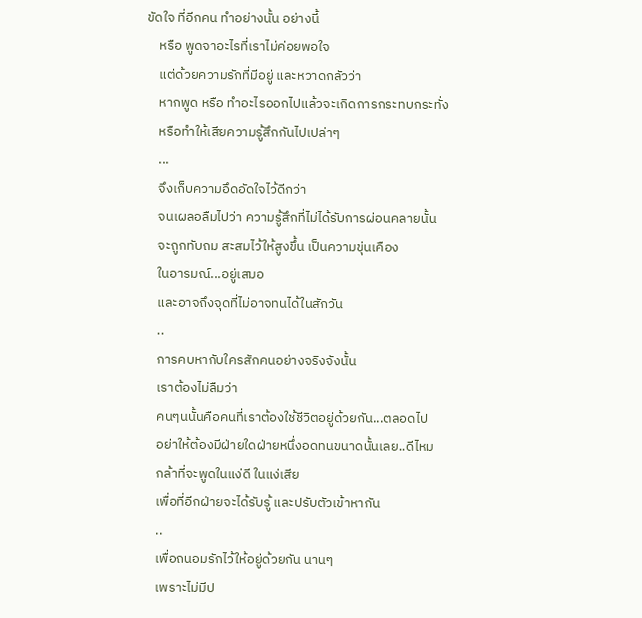ขัดใจ ที่อีกคน ทำอย่างนั้น อย่างนี้
    หรือ พูดจาอะไรที่เราไม่ค่อยพอใจ
    แต่ด้วยความรักที่มีอยู่ และหวาดกลัวว่า
    หากพูด หรือ ทำอะไรออกไปแล้วจะเกิดการกระทบกระทั่ง
    หรือทำให้เสียความรู้สึกกันไปเปล่าๆ
    ...
    จึงเก็บความอึดอัดใจไว้ดีกว่า
    จนเผลอลืมไปว่า ความรู้สึกที่ไม่ได้รับการผ่อนคลายนั้น
    จะถูกทับถม สะสมไว้ให้สูงขึ้น เป็นความขุ่นเคือง
    ในอารมณ์...อยู่เสมอ
    และอาจถึงจุดที่ไม่อาจทนได้ในสักวัน
    ..
    การคบหากับใครสักคนอย่างจริงจังนั้น
    เราต้องไม่ลืมว่า
    คนๆนนั้นคือคนที่เราต้องใช้ชีวิตอยู่ด้วยกัน...ตลอดไป
    อย่าให้ต้องมีฝ่ายใดฝ่ายหนึ่งอดทนขนาดนั้นเลย..ดีไหม
    กล้าที่จะพูดในแง่ดี ในแง่เสีย
    เพื่อที่อีกฝ่ายจะได้รับรู้ และปรับตัวเข้าหากัน
    ..
    เพื่อถนอมรักไว้ให้อยู่ด้วยกัน นานๆ
    เพราะไม่มีป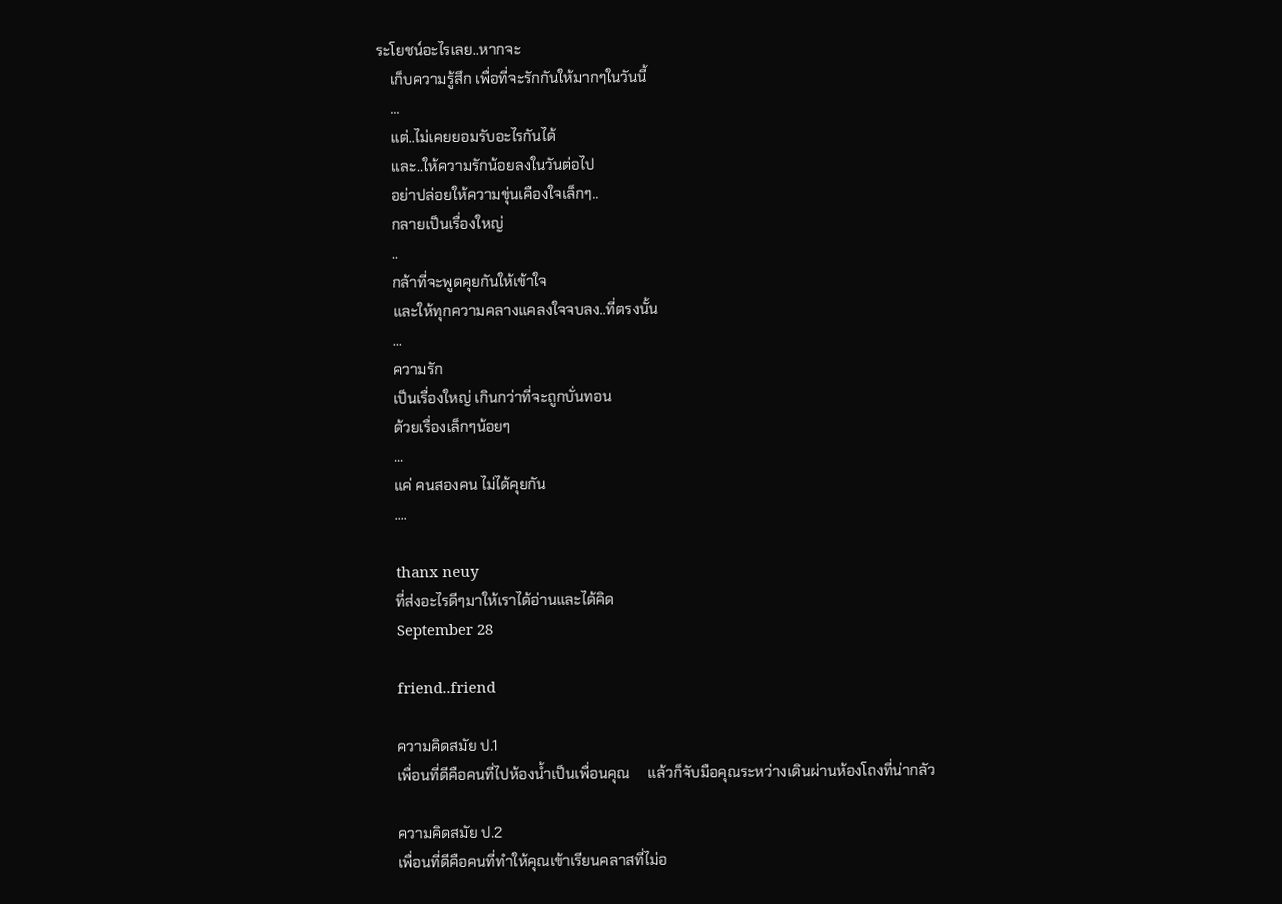ระโยชน์อะไรเลย..หากจะ
    เก็บความรู้สึก เพื่อที่จะรักกันให้มากๆในวันนี้
    ...
    แต่..ไม่เคยยอมรับอะไรกันได้
    และ..ให้ความรักน้อยลงในวันต่อไป
    อย่าปล่อยให้ความขุ่นเคืองใจเล็กๆ..
    กลายเป็นเรื่องใหญ่
    ..
    กล้าที่จะพูดคุยกันให้เข้าใจ
    และให้ทุกความคลางแคลงใจจบลง..ที่ตรงนั้น
    ...
    ความรัก
    เป็นเรื่องใหญ่ เกินกว่าที่จะถูกบั่นทอน
    ด้วยเรื่องเล็กๆน้อยๆ
    ...
    แค่ คนสองคน ไม่ได้คุยกัน
    ....

    thanx neuy
    ที่ส่งอะไรดีๆมาให้เราได้อ่านและได้คิด
    September 28

    friend..friend

    ความคิดสมัย ป.1
    เพื่อนที่ดีคือคนที่ไปห้องน้ำเป็นเพื่อนคุณ     แล้วก็จับมือคุณระหว่างเดินผ่านห้องโถงที่น่ากลัว

    ความคิดสมัย ป.2
    เพื่อนที่ดีคือคนที่ทำให้คุณเข้าเรียนคลาสที่ไม่อ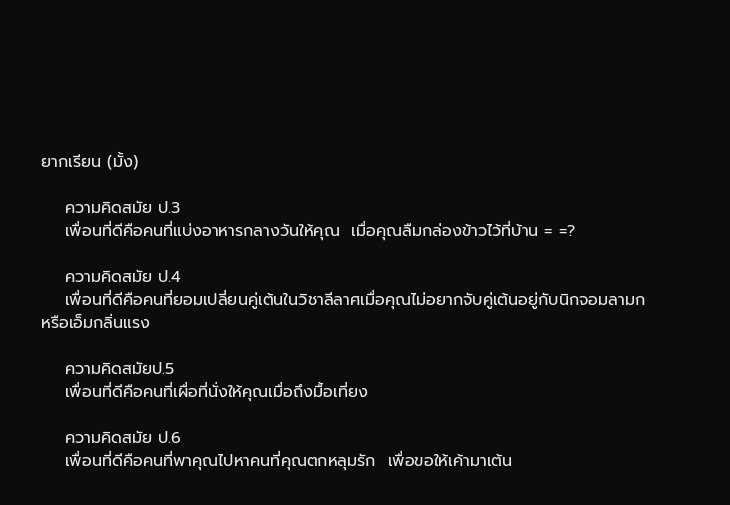ยากเรียน (มั้ง)

    ความคิดสมัย ป.3
    เพื่อนที่ดีคือคนที่แบ่งอาหารกลางวันให้คุณ  เมื่อคุณลืมกล่องข้าวไว้ที่บ้าน = =?

    ความคิดสมัย ป.4
    เพื่อนที่ดีคือคนที่ยอมเปลี่ยนคู่เต้นในวิชาลีลาศเมื่อคุณไม่อยากจับคู่เต้นอยู่กับนิกจอมลามกหรือเอ็มกลิ่นแรง

    ความคิดสมัยป.5
    เพื่อนที่ดีคือคนที่เผื่อที่นั่งให้คุณเมื่อถึงมื้อเที่ยง

    ความคิดสมัย ป.6
    เพื่อนที่ดีคือคนที่พาคุณไปหาคนที่คุณตกหลุมรัก  เพื่อขอให้เค้ามาเต้น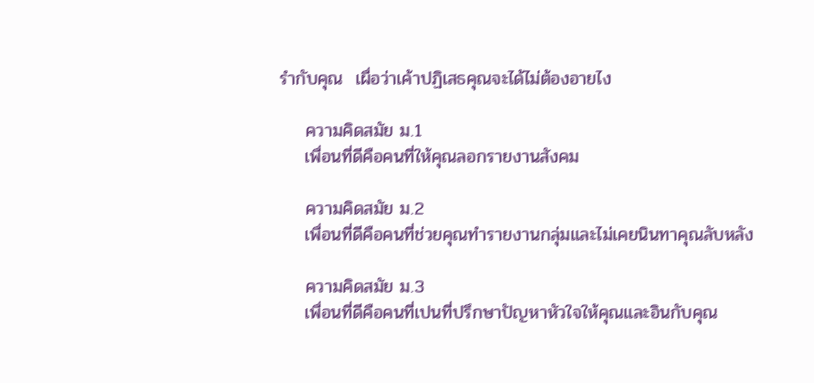รำกับคุณ  เผื่อว่าเค้าปฏิเสธคุณจะได้ไม่ต้องอายไง

    ความคิดสมัย ม.1
    เพื่อนที่ดีคือคนที่ให้คุณลอกรายงานสังคม

    ความคิดสมัย ม.2
    เพื่อนที่ดีคือคนที่ช่วยคุณทำรายงานกลุ่มและไม่เคยนินทาคุณลับหลัง

    ความคิดสมัย ม.3
    เพื่อนที่ดีคือคนที่เปนที่ปรึกษาปัญหาหัวใจให้คุณและอินกับคุณ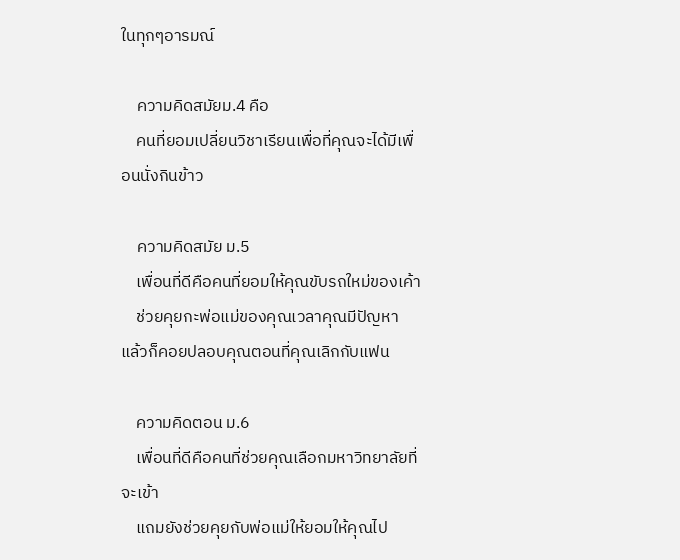ในทุกๆอารมณ์

    ความคิดสมัยม.4 คือ
    คนที่ยอมเปลี่ยนวิชาเรียนเพื่อที่คุณจะได้มีเพื่อนนั่งกินข้าว

    ความคิดสมัย ม.5
    เพื่อนที่ดีคือคนที่ยอมให้คุณขับรถใหม่ของเค้า
    ช่วยคุยกะพ่อแม่ของคุณเวลาคุณมีปัญหา  แล้วก็คอยปลอบคุณตอนที่คุณเลิกกับแฟน

    ความคิดตอน ม.6
    เพื่อนที่ดีคือคนที่ช่วยคุณเลือกมหาวิทยาลัยที่จะเข้า
    แถมยังช่วยคุยกับพ่อแม่ให้ยอมให้คุณไป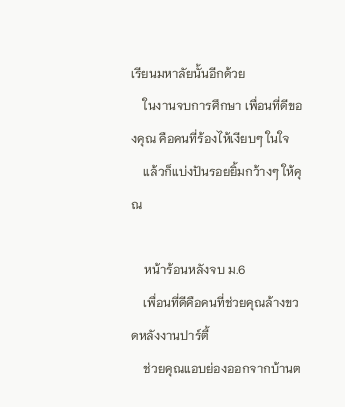เรียนมหาลัยนั้นอีกด้วย
    ในงานจบการศึกษา เพื่อนที่ดีของคุณ คือคนที่ร้องไห้เงียบๆ ในใจ
    แล้วก็แบ่งปันรอยยิ้มกว้างๆ ให้คุณ

    หน้าร้อนหลังจบ ม.6
    เพื่อนที่ดีคือคนที่ช่วยคุณล้างขวดหลังงานปาร์ตี้
    ช่วยคุณแอบย่องออกจากบ้านต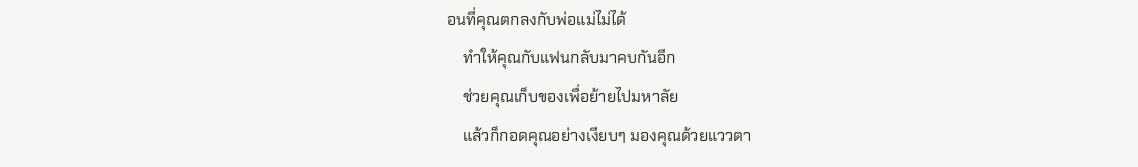อนที่คุณตกลงกับพ่อแม่ไม่ได้
    ทำให้คุณกับแฟนกลับมาคบกันอีก
    ช่วยคุณเก็บของเพื่อย้ายไปมหาลัย
    แล้วก็กอดคุณอย่างเงียบๆ มองคุณด้วยแววตา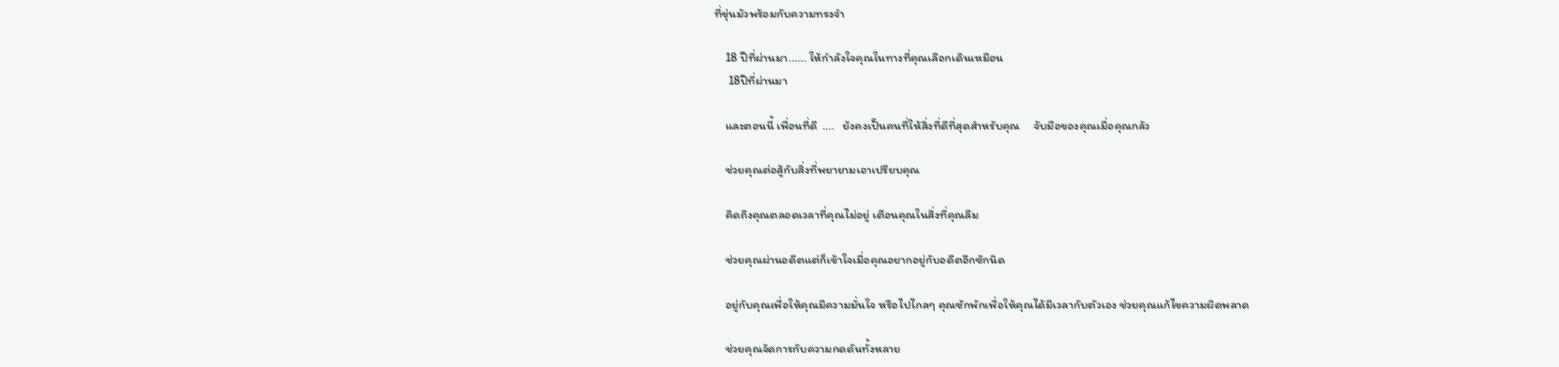ที่ขุ่นมัวพร้อมกับความทรงจำ

    18 ปีที่ผ่านมา...... ให้กำลังใจคุณในทางที่คุณเลือกเดินเหมือน
     18ปีที่ผ่านมา

    และตอนนี้ เพื่อนที่ดี  ....   ยังคงเป็นคนที่ให้สิ่งที่ดีที่สุดสำหรับคุณ     จับมือของคุณเมื่อคุณกลัว

    ช่วยคุณต่อสู้กับสิ่งที่พยายามเอาเปรียบคุณ

    คิดถึงคุณตลอดเวลาที่คุณไม่อยู่ เตือนคุณในสิ่งที่คุณลืม

    ช่วยคุณผ่านอดีตแต่ก็เข้าใจเมื่อคุณอยากอยู่กับอดีตอีกซักนิด

    อยู่กับคุณเพื่อให้คุณมีความมั่นใจ หรือไปไกลๆ คุณซักพักเพื่อให้คุณได้มีเวลากับตัวเอง ช่วยคุณแก้ไขความผิดพลาด

    ช่วยคุณจัดการกับความกดดันทั้งหลาย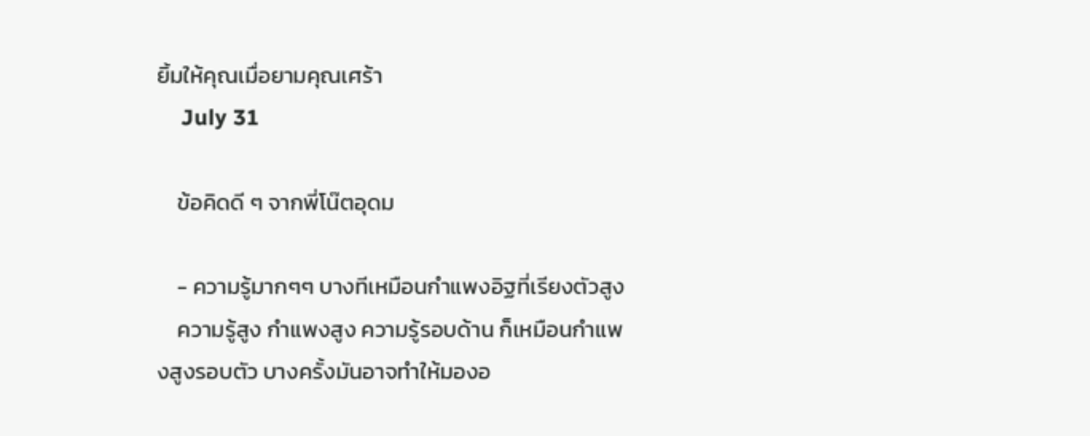ยิ้มให้คุณเมื่อยามคุณเศร้า
    July 31

    ข้อคิดดี ๆ จากพี่โน๊ตอุดม

    - ความรู้มากๆๆ บางทีเหมือนกำแพงอิฐที่เรียงตัวสูง
    ความรู้สูง กำแพงสูง ความรู้รอบด้าน ก็เหมือนกำแพงสูงรอบตัว บางครั้งมันอาจทำให้มองอ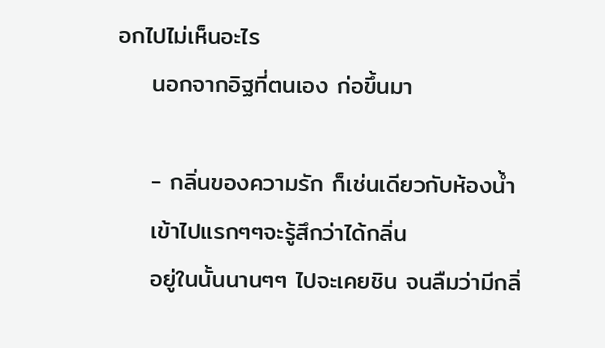อกไปไม่เห็นอะไร
    นอกจากอิฐที่ตนเอง ก่อขึ้นมา

    - กลิ่นของความรัก ก็เช่นเดียวกับห้องน้ำ
    เข้าไปแรกๆๆจะรู้สึกว่าได้กลิ่น
    อยู่ในนั้นนานๆๆ ไปจะเคยชิน จนลืมว่ามีกลิ่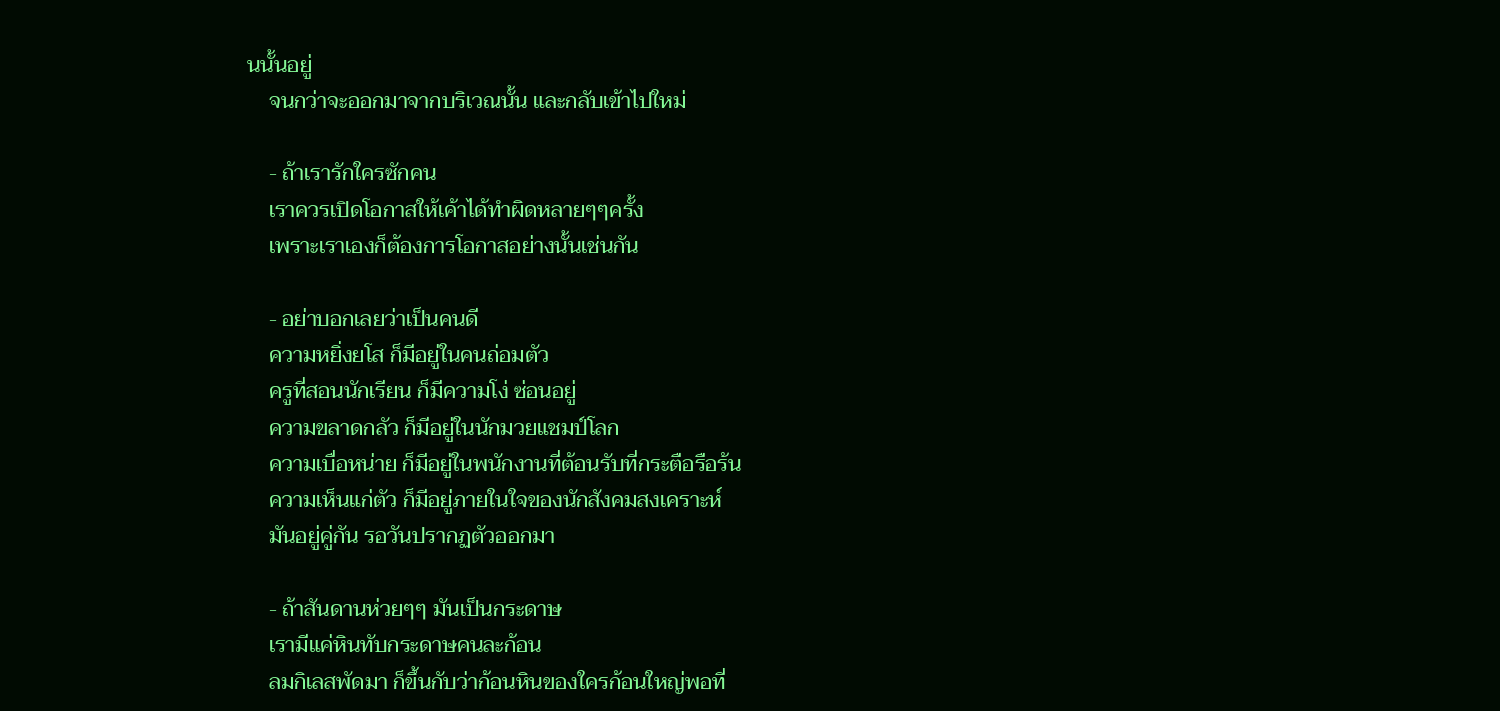นนั้นอยู่
    จนกว่าจะออกมาจากบริเวณนั้น และกลับเข้าไปใหม่

    - ถ้าเรารักใครซักคน
    เราควรเปิดโอกาสให้เค้าได้ทำผิดหลายๆๆครั้ง
    เพราะเราเองก็ต้องการโอกาสอย่างนั้นเช่นกัน

    - อย่าบอกเลยว่าเป็นคนดี
    ความหยิ่งยโส ก็มีอยู่ในคนถ่อมตัว
    ครูที่สอนนักเรียน ก็มีความโง่ ซ่อนอยู่
    ความขลาดกลัว ก็มีอยู่ในนักมวยแชมป์โลก
    ความเบื่อหน่าย ก็มีอยู่ในพนักงานที่ต้อนรับที่กระตือรือร้น
    ความเห็นแก่ตัว ก็มีอยู่ภายในใจของนักสังคมสงเคราะห์
    มันอยู่คู่กัน รอวันปรากฏตัวออกมา

    - ถ้าสันดานห่วยๆๆ มันเป็นกระดาษ
    เรามีแค่หินทับกระดาษคนละก้อน
    ลมกิเลสพัดมา ก็ขึ้นกับว่าก้อนหินของใครก้อนใหญ่พอที่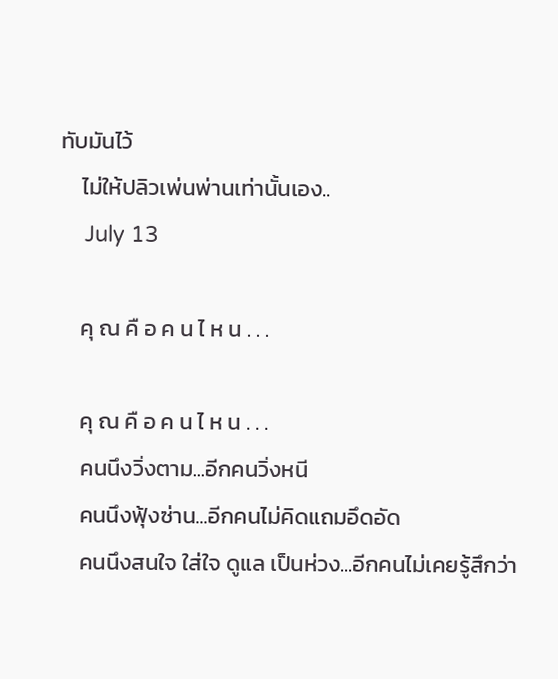ทับมันไว้
    ไม่ให้ปลิวเพ่นพ่านเท่านั้นเอง..
    July 13

    คุ ณ คื อ ค น ไ ห น . . .

    คุ ณ คื อ ค น ไ ห น . . .
    คนนึงวิ่งตาม...อีกคนวิ่งหนี
    คนนึงฟุ้งซ่าน...อีกคนไม่คิดแถมอึดอัด
    คนนึงสนใจ ใส่ใจ ดูแล เป็นห่วง...อีกคนไม่เคยรู้สึกว่า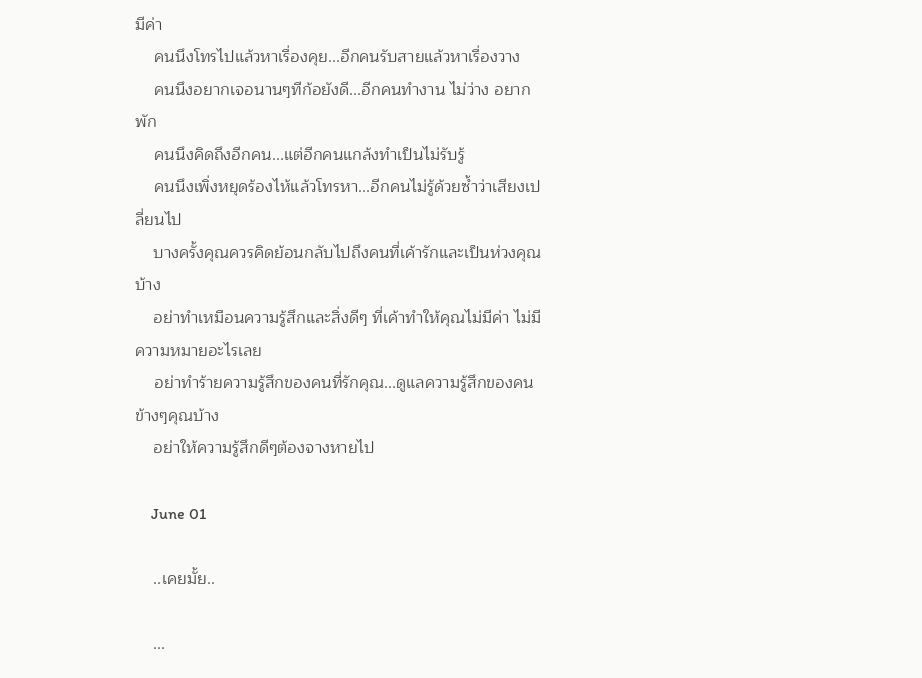มีค่า
    คนนึงโทรไปแล้วหาเรื่องคุย...อีกคนรับสายแล้วหาเรื่องวาง
    คนนึงอยากเจอนานๆทีก้อยังดี...อีกคนทำงาน ไม่ว่าง อยากพัก
    คนนึงคิดถึงอีกคน...แต่อีกคนแกล้งทำเป็นไม่รับรู้
    คนนึงเพิ่งหยุดร้องไห้แล้วโทรหา...อีกคนไม่รู้ด้วยซ้ำว่าเสียงเปลี่ยนไป
    บางครั้งคุณควรคิดย้อนกลับไปถึงคนที่เค้ารักและเป็นห่วงคุณบ้าง
    อย่าทำเหมือนความรู้สึกและสิ่งดีๆ ที่เค้าทำให้คุณไม่มีค่า ไม่มีความหมายอะไรเลย
    อย่าทำร้ายความรู้สึกของคนที่รักคุณ...ดูแลความรู้สึกของคนข้างๆคุณบ้าง
    อย่าให้ความรู้สึกดีๆต้องจางหายไป

    June 01

    ..เคยมั้ย..

    ...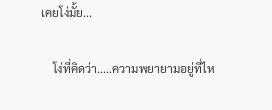เคยโง่มั้ย...

    โง่ที่คิดว่า.....ความพยายามอยู่ที่ไห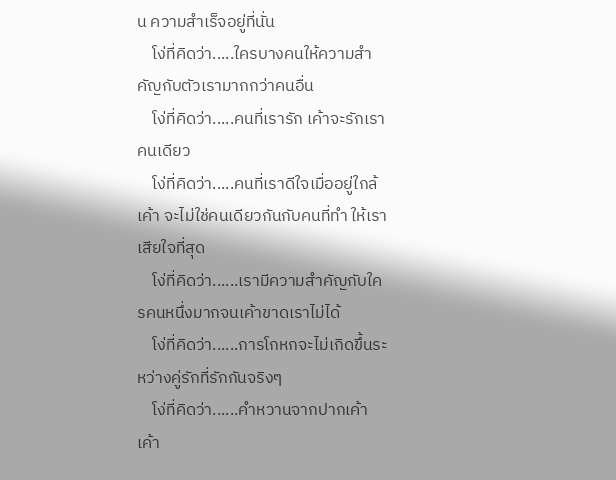น ความสำเร็จอยู่ที่นั่น
    โง่ที่คิดว่า.....ใครบางคนให้ความสำคัญกับตัวเรามากกว่าคนอื่น
    โง่ที่คิดว่า.....คนที่เรารัก เค้าจะรักเราคนเดียว
    โง่ที่คิดว่า.....คนที่เราดีใจเมื่ออยู่ใกล้เค้า จะไม่ใช่คนเดียวกันกับคนที่ทำ ให้เราเสียใจที่สุด
    โง่ที่คิดว่า......เรามีความสำคัญกับใครคนหนึ่งมากจนเค้าขาดเราไม่ได้
    โง่ที่คิดว่า......การโกหกจะไม่เกิดขึ้นระหว่างคู่รักที่รักกันจริงๆ
    โง่ที่คิดว่า......คำหวานจากปากเค้า เค้า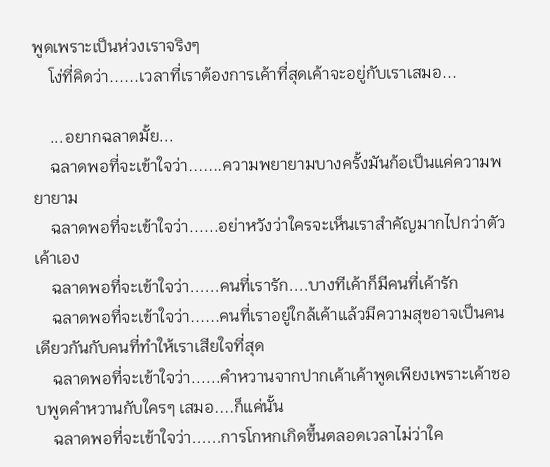พูดเพราะเป็นห่วงเราจริงๆ
    โง่ที่คิดว่า......เวลาที่เราต้องการเค้าที่สุดเค้าจะอยู่กับเราเสมอ...

    ...อยากฉลาดมั้ย...
    ฉลาดพอที่จะเข้าใจว่า.......ความพยายามบางครั้งมันก้อเป็นแค่ความพยายาม
    ฉลาดพอที่จะเข้าใจว่า......อย่าหวังว่าใครจะเห็นเราสำคัญมากไปกว่าตัวเค้าเอง
    ฉลาดพอที่จะเข้าใจว่า......คนที่เรารัก....บางทีเค้าก็มีคนที่เค้ารัก
    ฉลาดพอที่จะเข้าใจว่า......คนที่เราอยู่ใกล้เค้าแล้วมีความสุขอาจเป็นคนเดียวกันกับคนที่ทำให้เราเสียใจที่สุด
    ฉลาดพอที่จะเข้าใจว่า......คำหวานจากปากเค้าเค้าพูดเพียงเพราะเค้าชอบพูดคำหวานกับใครๆ เสมอ....ก็แค่นั้น
    ฉลาดพอที่จะเข้าใจว่า......การโกหกเกิดขึ้นตลอดเวลาไม่ว่าใค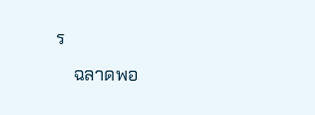ร
    ฉลาดพอ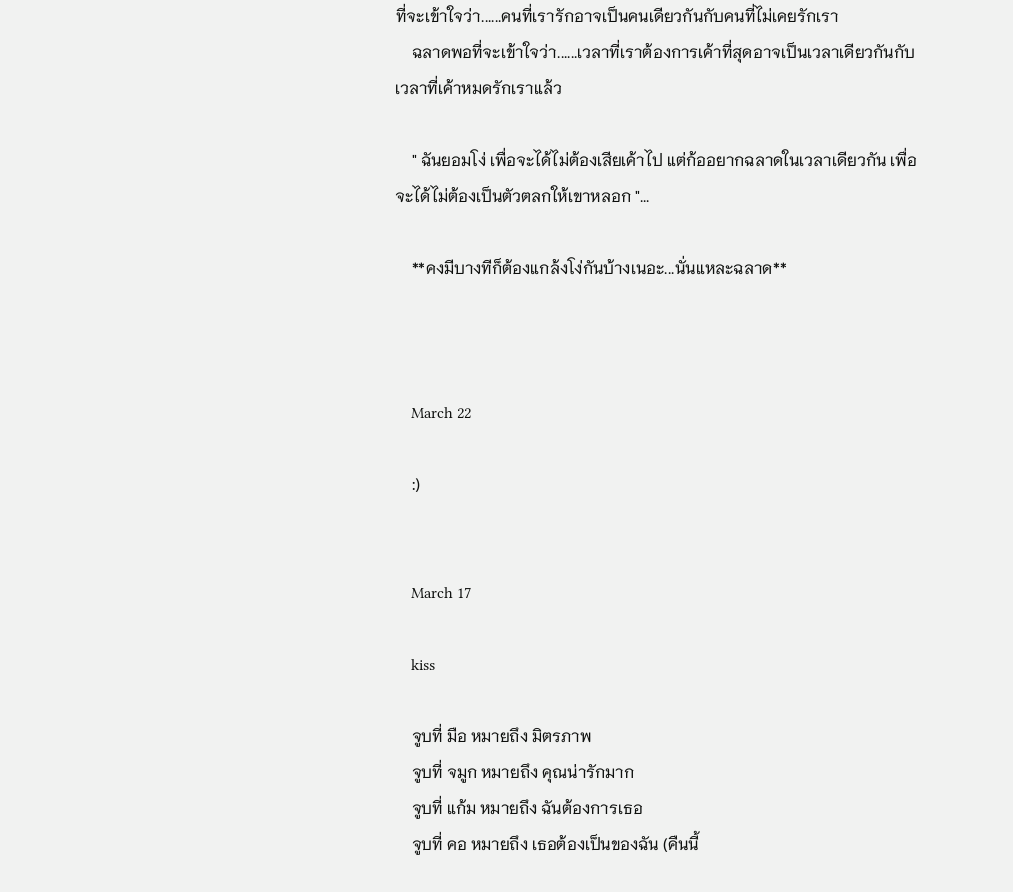ที่จะเข้าใจว่า......คนที่เรารักอาจเป็นคนเดียวกันกับคนที่ไม่เคยรักเรา
    ฉลาดพอที่จะเข้าใจว่า......เวลาที่เราต้องการเค้าที่สุดอาจเป็นเวลาเดียวกันกับเวลาที่เค้าหมดรักเราแล้ว

    " ฉันยอมโง่ เพื่อจะได้ไม่ต้องเสียเค้าไป แต่ก้ออยากฉลาดในเวลาเดียวกัน เพื่อจะได้ไม่ต้องเป็นตัวตลกให้เขาหลอก "...

    **คงมีบางทีก็ต้องแกล้งโง่กันบ้างเนอะ...นั่นแหละฉลาด**



    March 22

    :)


    March 17

    kiss

    จูบที่ มือ หมายถึง มิตรภาพ
    จูบที่ จมูก หมายถึง คุณน่ารักมาก
    จูบที่ แก้ม หมายถึง ฉันต้องการเธอ
    จูบที่ คอ หมายถึง เธอต้องเป็นของฉัน (คืนนี้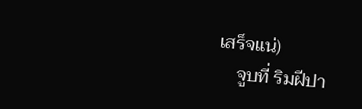เสร็จแน่)
    จูบที่ ริมฝีปา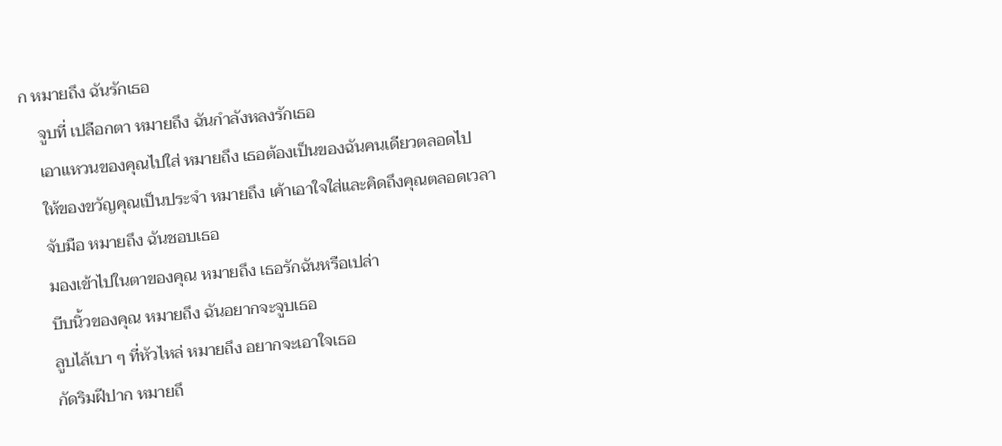ก หมายถึง ฉันรักเธอ
    จูบที่ เปลือกตา หมายถึง ฉันกำลังหลงรักเธอ
    เอาแหวนของคุณไปใส่ หมายถึง เธอต้องเป็นของฉันคนเดียวตลอดไป
    ให้ของขวัญคุณเป็นประจำ หมายถึง เค้าเอาใจใส่และคิดถึงคุณตลอดเวลา
    จับมือ หมายถึง ฉันชอบเธอ
    มองเข้าไปในตาของคุณ หมายถึง เธอรักฉันหรือเปล่า
    บีบนิ้วของคุณ หมายถึง ฉันอยากจะจูบเธอ
    ลูบไล้เบา ๆ ที่หัวไหล่ หมายถึง อยากจะเอาใจเธอ
    กัดริมฝีปาก หมายถึ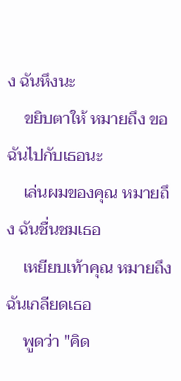ง ฉันหึงนะ
    ขยิบตาให้ หมายถึง ขอฉันไปกับเธอนะ
    เล่นผมของคุณ หมายถึง ฉันชื่นชมเธอ
    เหยียบเท้าคุณ หมายถึง ฉันเกลียดเธอ
    พูดว่า "คิด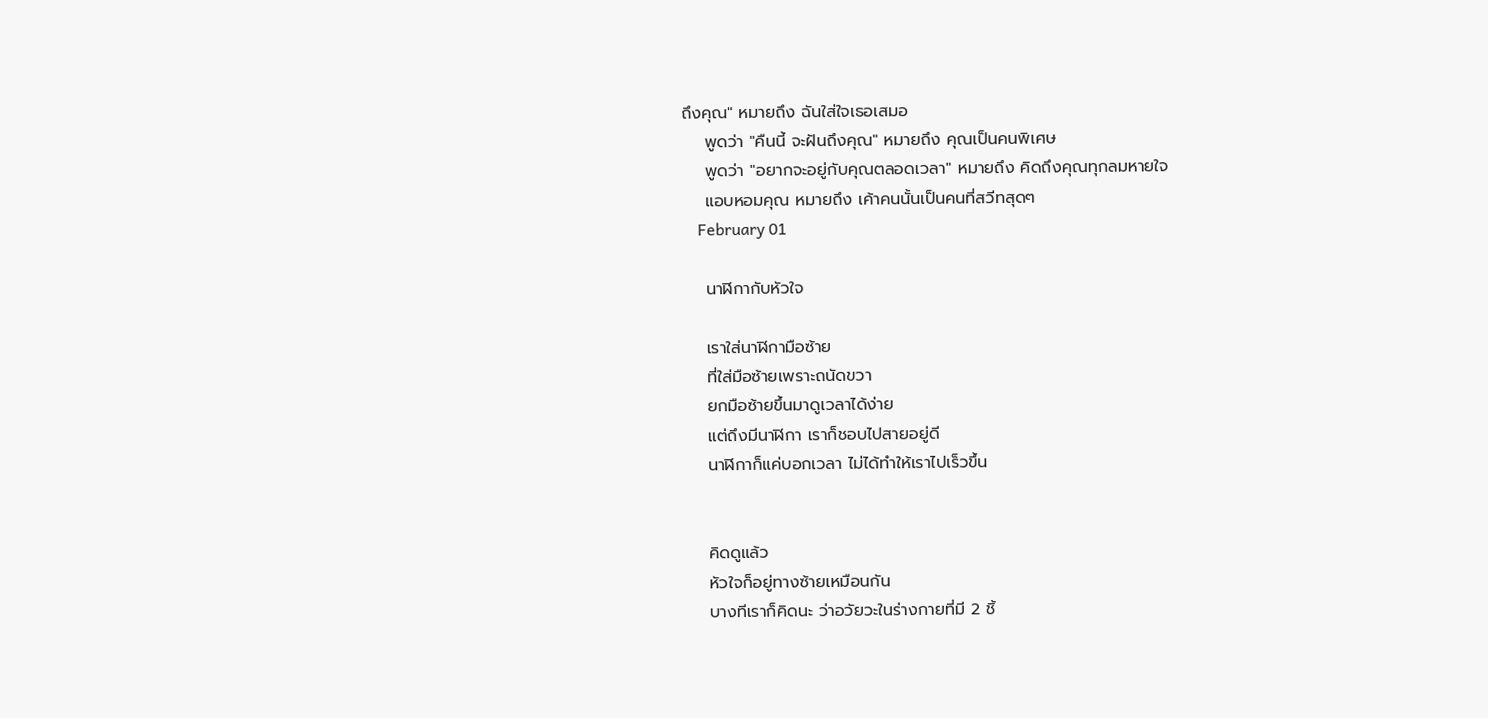ถึงคุณ" หมายถึง ฉันใส่ใจเธอเสมอ
    พูดว่า "คืนนี้ จะฝันถึงคุณ" หมายถึง คุณเป็นคนพิเศษ
    พูดว่า "อยากจะอยู่กับคุณตลอดเวลา" หมายถึง คิดถึงคุณทุกลมหายใจ
    แอบหอมคุณ หมายถึง เค้าคนนั้นเป็นคนที่สวีทสุดๆ
    February 01

    นาฬิกากับหัวใจ

    เราใส่นาฬิกามือซ้าย
    ที่ใส่มือซ้ายเพราะถนัดขวา
    ยกมือซ้ายขึ้นมาดูเวลาได้ง่าย
    แต่ถึงมีนาฬิกา เราก็ชอบไปสายอยู่ดี
    นาฬิกาก็แค่บอกเวลา ไม่ได้ทำให้เราไปเร็วขึ้น


    คิดดูแล้ว
    หัวใจก็อยู่ทางซ้ายเหมือนกัน
    บางทีเราก็คิดนะ ว่าอวัยวะในร่างกายที่มี 2 ชิ้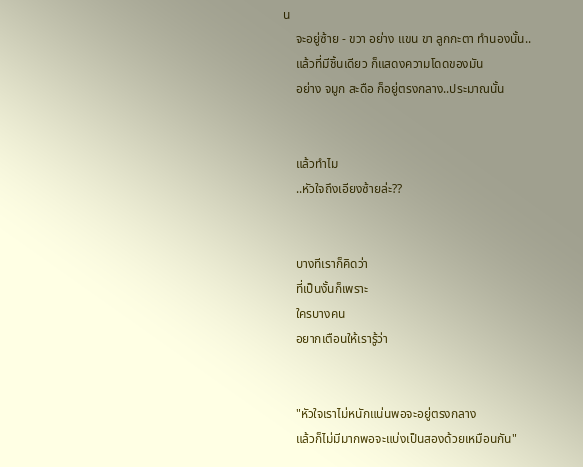น
    จะอยู่ซ้าย - ขวา อย่าง แขน ขา ลูกกะตา ทำนองนั้น..
    แล้วที่มีชิ้นเดียว ก็แสดงความโดดของมัน
    อย่าง จมูก สะดือ ก็อยู่ตรงกลาง..ประมาณนั้น


    แล้วทำไม
    ..หัวใจถึงเอียงซ้ายล่ะ??


    บางทีเราก็คิดว่า
    ที่เป็นงั้นก็เพราะ
    ใครบางคน
    อยากเตือนให้เรารู้ว่า


    "หัวใจเราไม่หนักแน่นพอจะอยู่ตรงกลาง
    แล้วก็ไม่มีมากพอจะแบ่งเป็นสองด้วยเหมือนกัน"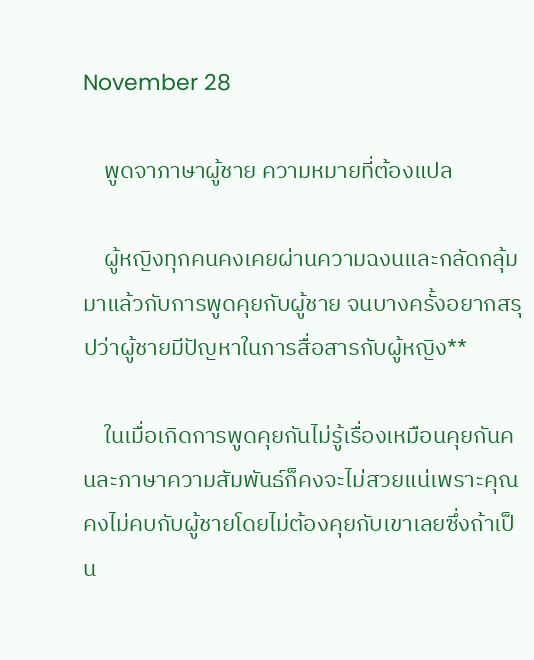November 28

    พูดจาภาษาผู้ชาย ความหมายที่ต้องแปล

    ผู้หญิงทุกคนคงเคยผ่านความฉงนและกลัดกลุ้มมาแล้วกับการพูดคุยกับผู้ชาย จนบางครั้งอยากสรุปว่าผู้ชายมีปัญหาในการสื่อสารกับผู้หญิง**

    ในเมื่อเกิดการพูดคุยกันไม่รู้เรื่องเหมือนคุยกันคนละภาษาความสัมพันธ์ก็คงจะไม่สวยแน่เพราะคุณคงไม่คบกับผู้ชายโดยไม่ต้องคุยกับเขาเลยซึ่งถ้าเป็น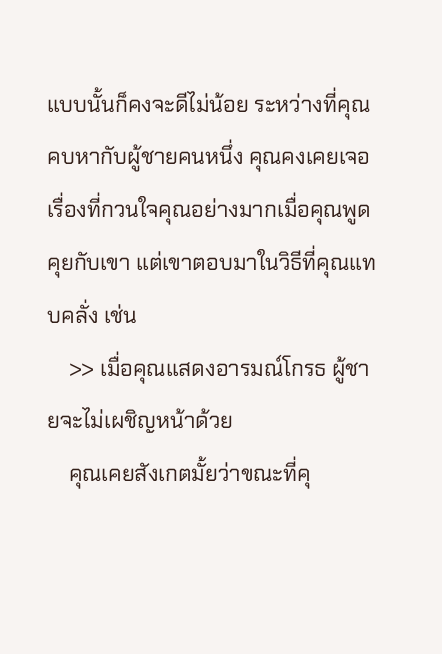แบบนั้นก็คงจะดีไม่น้อย ระหว่างที่คุณคบหากับผู้ชายคนหนึ่ง คุณคงเคยเจอเรื่องที่กวนใจคุณอย่างมากเมื่อคุณพูดคุยกับเขา แต่เขาตอบมาในวิธีที่คุณแทบคลั่ง เช่น
    >> เมื่อคุณแสดงอารมณ์โกรธ ผู้ชายจะไม่เผชิญหน้าด้วย
    คุณเคยสังเกตมั้ยว่าขณะที่คุ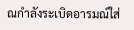ณกำลังระเบิดอารมณ์ใส่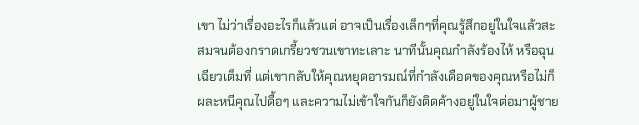เขา ไม่ว่าเรื่องอะไรก็แล้วแต่ อาจเป็นเรื่องเล็กๆที่คุณรู้สึกอยู่ในใจแล้วสะสมจนต้องกราดเกรี้ยวชวนเขาทะเลาะ นาทีนั้นคุณกำลังร้องไห้ หรือฉุนเฉียวเต็มที่ แต่เขากลับให้คุณหยุดอารมณ์ที่กำลังเดือดของคุณหรือไม่ก็ผละหนีคุณไปดื้อๆ และความไม่เข้าใจกันก็ยังติดค้างอยู่ในใจต่อมาผู้ชาย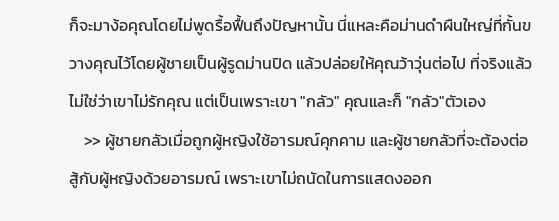ก็จะมาง้อคุณโดยไม่พูดรื้อฟื้นถึงปัญหานั้น นี่แหละคือม่านดำผืนใหญ่ที่กั้นขวางคุณไว้โดยผู้ชายเป็นผู้รูดม่านปิด แล้วปล่อยให้คุณว้าวุ่นต่อไป ที่จริงแล้วไม่ใช่ว่าเขาไม่รักคุณ แต่เป็นเพราะเขา "กลัว" คุณและก็ "กลัว"ตัวเอง
    >> ผู้ชายกลัวเมื่อถูกผู้หญิงใช้อารมณ์คุกคาม และผู้ชายกลัวที่จะต้องต่อสู้กับผู้หญิงด้วยอารมณ์ เพราะเขาไม่ถนัดในการแสดงออก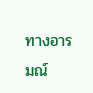ทางอารมณ์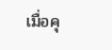เมื่อคุ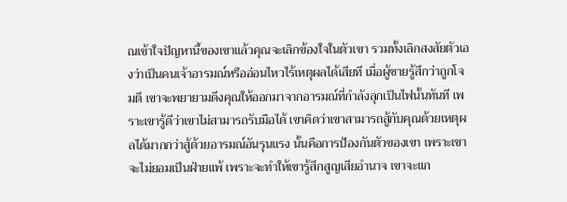ณเข้าใจปัญหานี้ของเขาแล้วคุณจะเลิกข้องใจในตัวเขา รวมทั้งเลิกสงสัยตัวเองว่าเป็นคนเจ้าอารมณ์หรืออ่อนไหวไร้เหตุผลได้เสียที เมื่อผู้ชายรู้สึกว่าถูกโจมตี เขาจะพยายามดึงคุณให้ออกมาจากอารมณ์ที่กำลังลุกเป็นไฟนั้นทันที เพราะเขารู้ดีว่าเขาไม่สามารถรับมือได้ เขาคิดว่าเขาสามารถสู้กับคุณด้วยเหตุผลได้มากกว่าสู้ด้วยอารมณ์อันรุนแรง นั้นคือการป้องกันตัวของเขา เพราะเขาจะไม่ยอมเป็นฝ่ายแพ้ เพราะจะทำให้เขารู้สึกสูญเสียอำนาจ เขาจะแก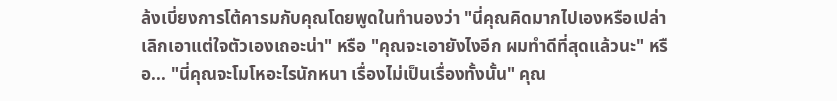ล้งเบี่ยงการโต้คารมกับคุณโดยพูดในทำนองว่า "นี่คุณคิดมากไปเองหรือเปล่า เลิกเอาแต่ใจตัวเองเถอะน่า" หรือ "คุณจะเอายังไงอีก ผมทำดีที่สุดแล้วนะ" หรือ... "นี่คุณจะโมโหอะไรนักหนา เรื่องไม่เป็นเรื่องทั้งนั้น" คุณ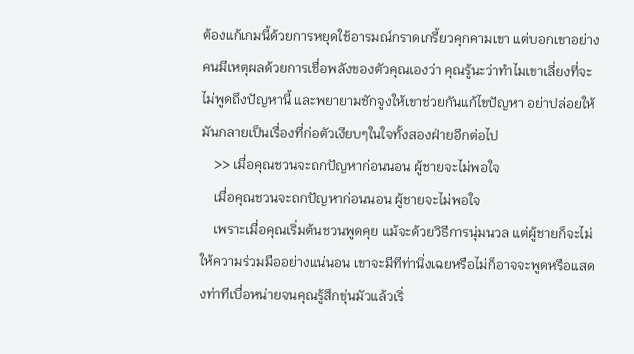ต้องแก้เกมนี้ด้วยการหยุดใช้อารมณ์กราดเกรี้ยวคุกคามเขา แต่บอกเขาอย่างคนมีเหตุผลด้วยการเชื่อพลังของตัวคุณเองว่า คุณรู้นะว่าทำไมเขาเลี่ยงที่จะไม่พูดถึงปัญหานี้ และพยายามชักจูงให้เขาช่วยกันแก้ไขปัญหา อย่าปล่อยให้มันกลายเป็นเรื่องที่ก่อตัวเงียบๆในใจทั้งสองฝ่ายอีกต่อไป
    >> เมื่อคุณชวนจะถกปัญหาก่อนนอน ผู้ชายจะไม่พอใจ
    เมื่อคุณชวนจะถกปัญหาก่อนนอน ผู้ชายจะไม่พอใจ
    เพราะเมื่อคุณเริ่มต้นชวนพูดคุย แม้จะด้วยวิธีการนุ่มนวล แต่ผู้ชายก็จะไม่ให้ความร่วมมืออย่างแน่นอน เขาจะมีทีท่านิ่งเฉยหรือไม่ก็อาจจะพูดหรือแสดงท่าทีเบื่อหน่ายจนคุณรู้สึกขุ่นมัวแล้วเริ่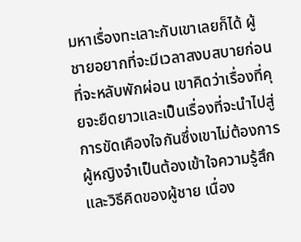มหาเรื่องทะเลาะกับเขาเลยก็ได้ ผู้ชายอยากที่จะมีเวลาสงบสบายก่อนที่จะหลับพักผ่อน เขาคิดว่าเรื่องที่คุยจะยืดยาวและเป็นเรื่องที่จะนำไปสู่การขัดเคืองใจกันซึ่งเขาไม่ต้องการ ผู้หญิงจำเป็นต้องเข้าใจความรู้สึกและวิธีคิดของผู้ชาย เนื่อง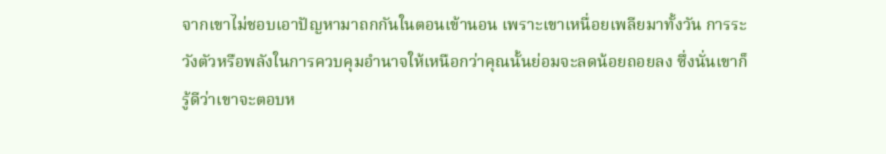จากเขาไม่ชอบเอาปัญหามาถกกันในตอนเข้านอน เพราะเขาเหนื่อยเพลียมาทั้งวัน การระวังตัวหรือพลังในการควบคุมอำนาจให้เหนือกว่าคุณนั้นย่อมจะลดน้อยถอยลง ซึ่งนั่นเขาก็รู้ดีว่าเขาจะตอบห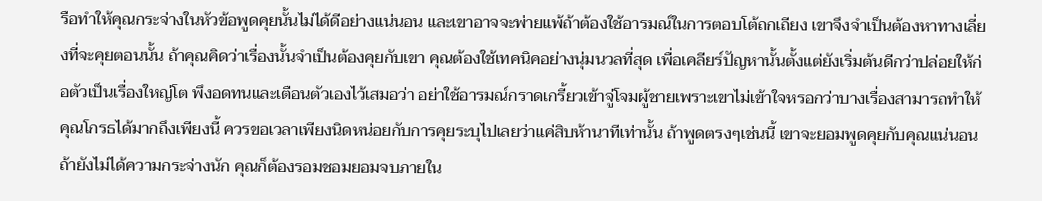รือทำให้คุณกระจ่างในหัวข้อพูดคุยนั้นไม่ได้ดีอย่างแน่นอน และเขาอาจจะพ่ายแพ้ถ้าต้องใช้อารมณ์ในการตอบโต้ถกเถียง เขาจึงจำเป็นต้องหาทางเลี่ยงที่จะคุยตอนนั้น ถ้าคุณคิดว่าเรื่องนั้นจำเป็นต้องคุยกับเขา คุณต้องใช้เทคนิคอย่างนุ่มนวลที่สุด เพื่อเคลียร์ปัญหานั้นตั้งแต่ยังเริ่มต้นดีกว่าปล่อยให้ก่อตัวเป็นเรื่องใหญ่โต พึงอดทนและเตือนตัวเองไว้เสมอว่า อย่าใช้อารมณ์กราดเกรี้ยวเข้าจู่โจมผู้ชายเพราะเขาไม่เข้าใจหรอกว่าบางเรื่องสามารถทำให้คุณโกรธได้มากถึงเพียงนี้ ควรขอเวลาเพียงนิดหน่อยกับการคุยระบุไปเลยว่าแค่สิบห้านาทีเท่านั้น ถ้าพูดตรงๆเช่นนี้ เขาจะยอมพูดคุยกับคุณแน่นอน ถ้ายังไม่ได้ความกระจ่างนัก คุณก็ต้องรอมชอมยอมจบภายใน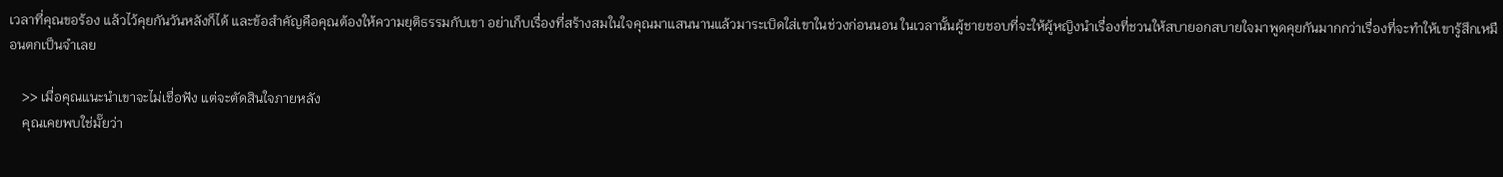เวลาที่คุณขอร้อง แล้วไว้คุยกันวันหลังก็ได้ และข้อสำคัญคือคุณต้องให้ความยุติธรรมกับเขา อย่าเก็บเรื่องที่สร้างสมในใจคุณมาแสนนานแล้วมาระเบิดใส่เขาในช่วงก่อนนอน ในเวลานั้นผู้ชายชอบที่จะให้ผู้หญิงนำเรื่องที่ชวนให้สบายอกสบายใจมาพูดคุยกันมากกว่าเรื่องที่จะทำให้เขารู้สึกเหมือนตกเป็นจำเลย

    >> เมื่อคุณแนะนำเขาจะไม่เชื่อฟัง แต่จะตัดสินใจภายหลัง
    คุณเคยพบใช่มั๊ยว่า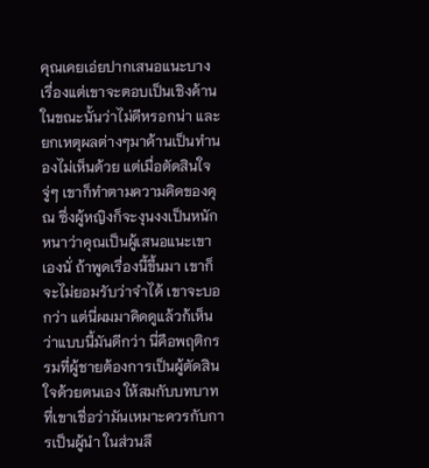คุณเคยเอ่ยปากเสนอแนะบางเรื่องแต่เขาจะตอบเป็นเชิงค้านในขณะนั้นว่าไม่ดีหรอกน่า และยกเหตุผลต่างๆมาค้านเป็นทำนองไม่เห็นด้วย แต่เมื่อตัดสินใจ จู่ๆ เขาก็ทำตามความคิดของคุณ ซึ่งผู้หญิงก็จะงุนงงเป็นหนักหนาว่าคุณเป็นผู้เสนอแนะเขาเองนั่ ถ้าพูดเรื่องนี้ขึ้นมา เขาก็จะไม่ยอมรับว่าจำได้ เขาจะบอกว่า แต่นี่ผมมาคิดดูแล้วก้เห็นว่าแบบนี้มันดีกว่า นี่คือพฤติกรรมที่ผู้ชายต้องการเป็นผู้ตัดสินใจด้วยตนเอง ให้สมกับบทบาทที่เขาเชื่อว่ามันเหมาะควรกับการเป็นผู้นำ ในส่วนลึ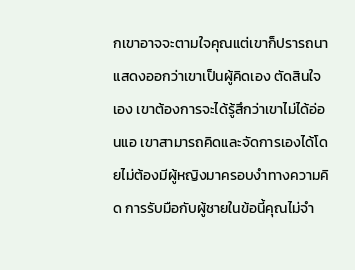กเขาอาจจะตามใจคุณแต่เขาก็ปรารถนาแสดงออกว่าเขาเป็นผู้คิดเอง ตัดสินใจเอง เขาต้องการจะได้รู้สึกว่าเขาไม่ได้อ่อนแอ เขาสามารถคิดและจัดการเองได้โดยไม่ต้องมีผู้หญิงมาครอบงำทางความคิด การรับมือกับผู้ชายในข้อนี้คุณไม่จำ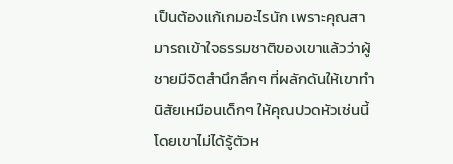เป็นต้องแก้เกมอะไรนัก เพราะคุณสามารถเข้าใจธรรมชาติของเขาแล้วว่าผู้ชายมีจิตสำนึกลึกๆ ที่ผลักดันให้เขาทำนิสัยเหมือนเด็กๆ ให้คุณปวดหัวเช่นนี้โดยเขาไม่ได้รู้ตัวห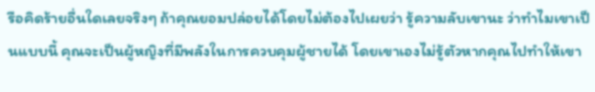รือคิดร้ายอื่นใดเลยจริงๆ ถ้าคุณยอมปล่อยได้โดยไม่ต้องไปเผยว่า รู้ความลับเขานะ ว่าทำไมเขาเป็นแบบนี้ คุณจะเป็นผู้หญิงที่มีพลังในการควบคุมผู้ชายได้ โดยเขาเองไม่รู้ตัวหากคุณไปทำให้เขา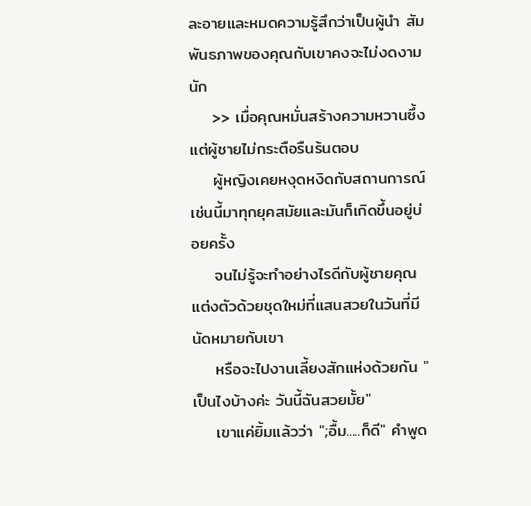ละอายและหมดความรู้สึกว่าเป็นผู้นำ สัมพันธภาพของคุณกับเขาคงจะไม่งดงามนัก
    >> เมื่อคุณหมั่นสร้างความหวานซึ้ง แต่ผู้ชายไม่กระตือรืนร้นตอบ
    ผู้หญิงเคยหงุดหงิดกับสถานการณ์เช่นนี้มาทุกยุคสมัยและมันก็เกิดขึ้นอยู่บ่อยครั้ง
    จนไม่รู้จะทำอย่างไรดีกับผู้ชายคุณแต่งตัวด้วยชุดใหม่ที่แสนสวยในวันที่มีนัดหมายกับเขา
    หรือจะไปงานเลี้ยงสักแห่งด้วยกัน "เป็นไงบ้างค่ะ วันนี้ฉันสวยมั้ย"
    เขาแค่ยิ้มแล้วว่า ";อื้ม.....ก็ดี" คำพูด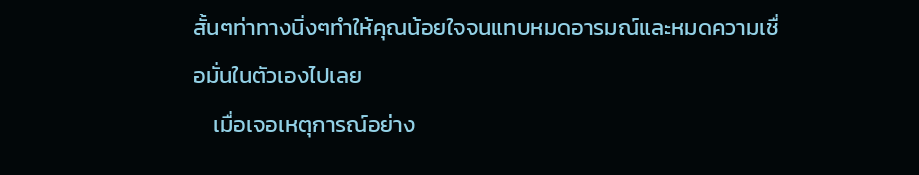สั้นๆท่าทางนิ่งๆทำให้คุณน้อยใจจนแทบหมดอารมณ์และหมดความเชื่อมั่นในตัวเองไปเลย
    เมื่อเจอเหตุการณ์อย่าง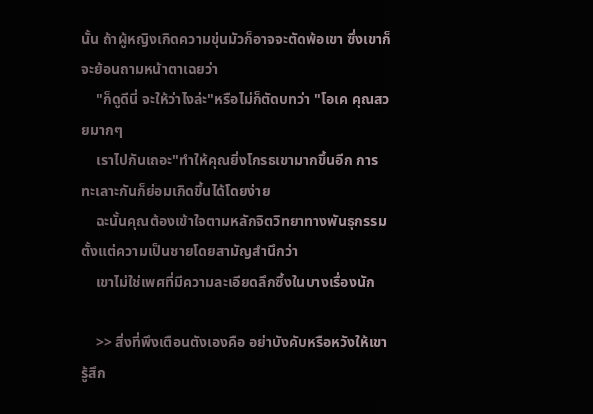นั้น ถ้าผู้หญิงเกิดความขุ่นมัวก็อาจจะตัดพ้อเขา ซึ่งเขาก็จะย้อนถามหน้าตาเฉยว่า
    "ก็ดูดีนี่ จะให้ว่าไงล่ะ"หรือไม่ก็ตัดบทว่า "โอเค คุณสวยมากๆ
    เราไปกันเถอะ"ทำให้คุณยิ่งโกรธเขามากขึ้นอีก การทะเลาะกันก็ย่อมเกิดขึ้นได้โดยง่าย
    ฉะนั้นคุณต้องเข้าใจตามหลักจิตวิทยาทางพันธุกรรมตั้งแต่ความเป็นชายโดยสามัญสำนึกว่า
    เขาไม่ใช่เพศที่มีความละเอียดลึกซึ้งในบางเรื่องนัก

    >> สิ่งที่พึงเตือนตังเองคือ อย่าบังคับหรือหวังให้เขารู้สึก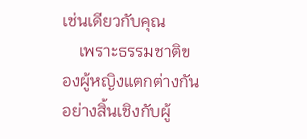เช่นเดียวกับคุณ
    เพราะธรรมชาติของผู้หญิงแตกต่างกันอย่างสิ้นเชิงกับผู้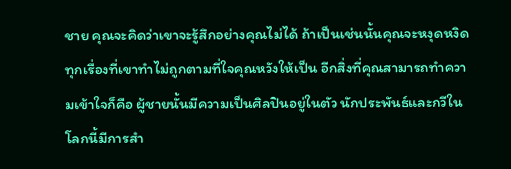ชาย คุณจะคิดว่าเขาจะรู้สึกอย่างคุณไม่ได้ ถ้าเป็นเช่นนั้นคุณจะหงุดหงิดทุกเรื่องที่เขาทำไม่ถูกตามที่ใจคุณหวังให้เป็น อีกสิ่งที่คุณสามารถทำความเข้าใจก็คือ ผู้ชายนั้นมีความเป็นศิลปินอยู่ในตัว นักประพันธ์และกวีในโลกนี้มีการสำ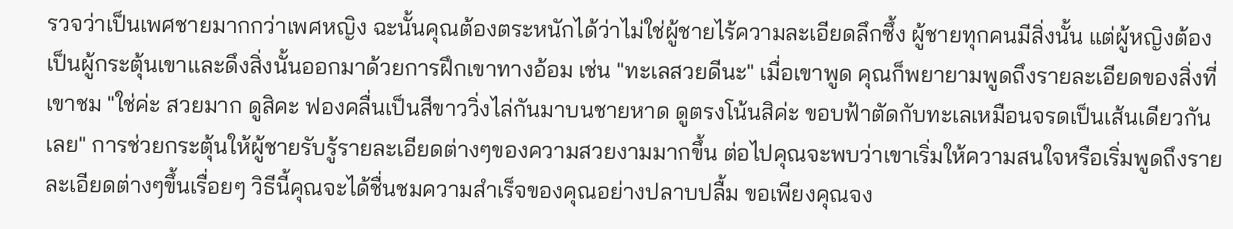รวจว่าเป็นเพศชายมากกว่าเพศหญิง ฉะนั้นคุณต้องตระหนักได้ว่าไม่ใช่ผู้ชายไร้ความละเอียดลึกซึ้ง ผู้ชายทุกคนมีสิ่งนั้น แต่ผู้หญิงต้องเป็นผู้กระตุ้นเขาและดึงสิ่งนั้นออกมาด้วยการฝึกเขาทางอ้อม เช่น "ทะเลสวยดีนะ" เมื่อเขาพูด คุณก็พยายามพูดถึงรายละเอียดของสิ่งที่เขาชม "ใช่ค่ะ สวยมาก ดูสิคะ ฟองคลื่นเป็นสีขาววิ่งไล่กันมาบนชายหาด ดูตรงโน้นสิค่ะ ขอบฟ้าตัดกับทะเลเหมือนจรดเป็นเส้นเดียวกันเลย" การช่วยกระตุ้นให้ผู้ชายรับรู้รายละเอียดต่างๆของความสวยงามมากขึ้น ต่อไปคุณจะพบว่าเขาเริ่มให้ความสนใจหรือเริ่มพูดถึงรายละเอียดต่างๆขึ้นเรื่อยๆ วิธีนี้คุณจะได้ชื่นชมความสำเร็จของคุณอย่างปลาบปลื้ม ขอเพียงคุณจง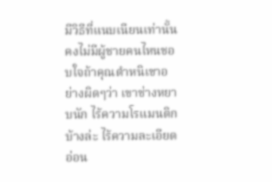มีวิธีที่แนบเนียนเท่านั้นคงไม่มีผู้ชายคนไหนชอบใจถ้าคุณตำหนิเขาอย่างผิดๆว่า เขาช่างหยาบนัก ไร้ความโรแมนติกบ้างล่ะ ไร้ความละเอียดอ่อน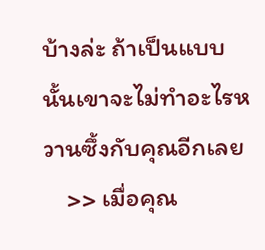บ้างล่ะ ถ้าเป็นแบบนั้นเขาจะไม่ทำอะไรหวานซึ้งกับคุณอีกเลย
    >> เมื่อคุณ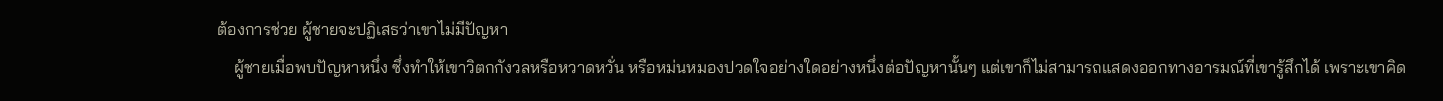ต้องการช่วย ผู้ชายจะปฏิเสธว่าเขาไม่มีปัญหา
    ผู้ชายเมื่อพบปัญหาหนึ่ง ซึ่งทำให้เขาวิตกกังวลหรือหวาดหวั่น หรือหม่นหมองปวดใจอย่างใดอย่างหนึ่งต่อปัญหานั้นๆ แต่เขาก็ไม่สามารถแสดงออกทางอารมณ์ที่เขารู้สึกได้ เพราะเขาคิด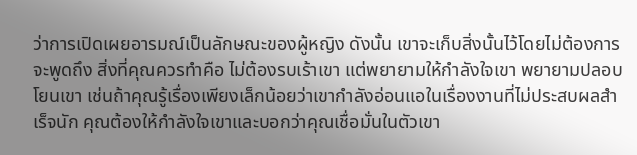ว่าการเปิดเผยอารมณ์เป็นลักษณะของผู้หญิง ดังนั้น เขาจะเก็บสิ่งนั้นไว้โดยไม่ต้องการจะพูดถึง สิ่งที่คุณควรทำคือ ไม่ต้องรบเร้าเขา แต่พยายามให้กำลังใจเขา พยายามปลอบโยนเขา เช่นถ้าคุณรู้เรื่องเพียงเล็กน้อยว่าเขากำลังอ่อนแอในเรื่องงานที่ไม่ประสบผลสำเร็จนัก คุณต้องให้กำลังใจเขาและบอกว่าคุณเชื่อมั่นในตัวเขา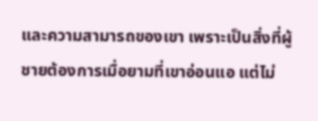และความสามารถของเขา เพราะเป็นสิ่งที่ผู้ชายต้องการเมื่อยามที่เขาอ่อนแอ แต่ไม่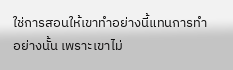ใช่การสอนให้เขาทำอย่างนี้แทนการทำอย่างนั้น เพราะเขาไม่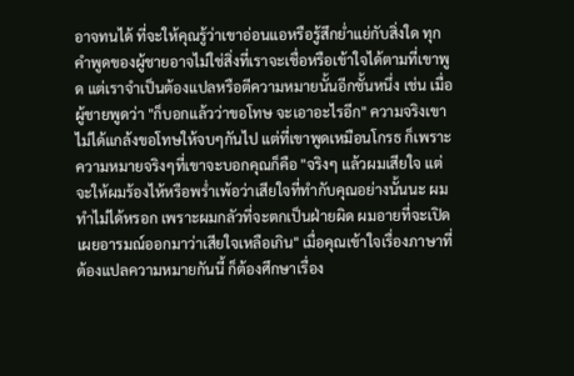อาจทนได้ ที่จะให้คุณรู้ว่าเขาอ่อนแอหรือรู้สึกย่ำแย่กับสิ่งใด ทุกคำพูดของผู้ชายอาจไม่ใช่สิ่งที่เราจะเชื่อหรือเข้าใจได้ตามที่เขาพูด แต่เราจำเป็นต้องแปลหรือตีความหมายนั้นอีกชั้นหนึ่ง เช่น เมื่อผู้ชายพูดว่า "ก็บอกแล้วว่าขอโทษ จะเอาอะไรอีก" ความจริงเขาไม่ได้แกล้งขอโทษให้จบๆกันไป แต่ที่เขาพูดเหมือนโกรธ ก็เพราะความหมายจริงๆที่เขาจะบอกคุณก็คือ "จริงๆ แล้วผมเสียใจ แต่จะให้ผมร้องไห้หรือพร่ำเพ้อว่าเสียใจที่ทำกับคุณอย่างนั้นนะ ผมทำไม่ได้หรอก เพราะผมกลัวที่จะตกเป็นฝ่ายผิด ผมอายที่จะเปิดเผยอารมณ์ออกมาว่าเสียใจเหลือเกิน" เมื่อคุณเข้าใจเรื่องภาษาที่ต้องแปลความหมายกันนี้ ก็ต้องศึกษาเรื่อง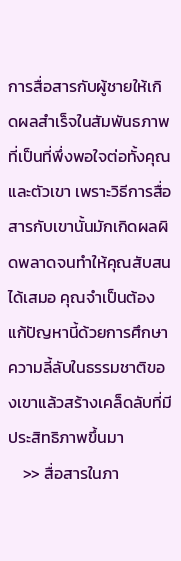การสื่อสารกับผู้ชายให้เกิดผลสำเร็จในสัมพันธภาพที่เป็นที่พึ่งพอใจต่อทั้งคุณและตัวเขา เพราะวิธีการสื่อสารกับเขานั้นมักเกิดผลผิดพลาดจนทำให้คุณสับสนได้เสมอ คุณจำเป็นต้องแก้ปัญหานี้ด้วยการศึกษาความลี้ลับในธรรมชาติของเขาแล้วสร้างเคล็ดลับที่มีประสิทธิภาพขึ้นมา
    >> สื่อสารในภา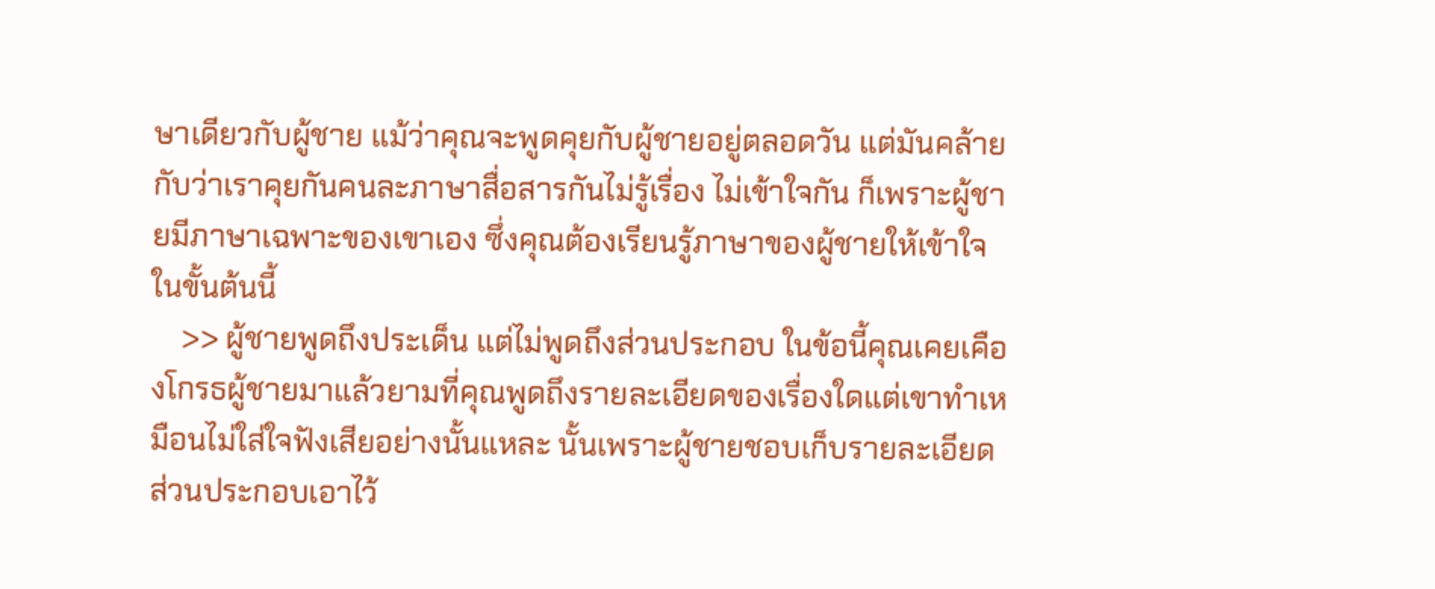ษาเดียวกับผู้ชาย แม้ว่าคุณจะพูดคุยกับผู้ชายอยู่ตลอดวัน แต่มันคล้ายกับว่าเราคุยกันคนละภาษาสื่อสารกันไม่รู้เรื่อง ไม่เข้าใจกัน ก็เพราะผู้ชายมีภาษาเฉพาะของเขาเอง ซึ่งคุณต้องเรียนรู้ภาษาของผู้ชายให้เข้าใจในขั้นต้นนี้
    >> ผู้ชายพูดถึงประเด็น แต่ไม่พูดถึงส่วนประกอบ ในข้อนี้คุณเคยเคืองโกรธผู้ชายมาแล้วยามที่คุณพูดถึงรายละเอียดของเรื่องใดแต่เขาทำเหมือนไม่ใส่ใจฟังเสียอย่างนั้นแหละ นั้นเพราะผู้ชายชอบเก็บรายละเอียด ส่วนประกอบเอาไว้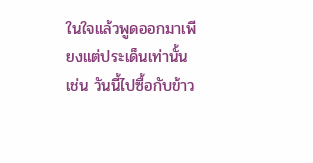ในใจแล้วพูดออกมาเพียงแต่ประเด็นเท่านั้น เช่น วันนี้ไปซื้อกับข้าว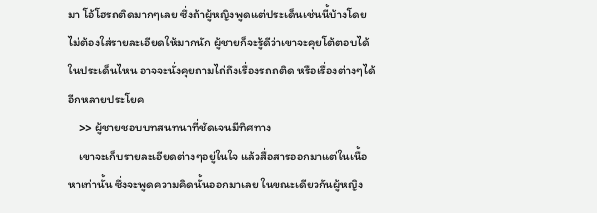มา โอ้โฮรถติดมากๆเลย ซึ่งถ้าผู้หญิงพูดแต่ประเด็นเช่นนี้บ้างโดยไม่ต้องใส่รายละเอียดให้มากนัก ผู้ชายก็จะรู้ดีว่าเขาจะคุยโต้ตอบได้ในประเด็นไหน อาจจะนั่งคุยถามไถ่ถึงเรื่องรถถติด หรือเรื่องต่างๆได้อีกหลายประโยค
    >> ผู้ชายชอบบทสนทนาที่ชัดเจนมีทิศทาง
    เขาจะเก็บรายละเอียดต่างๆอยู่ในใจ แล้วสื่อสารออกมาแต่ในเนื้อหาเท่านั้น ซึ่งจะพูดความคิดนั้นออกมาเลย ในขณะเดียวกันผู้หญิง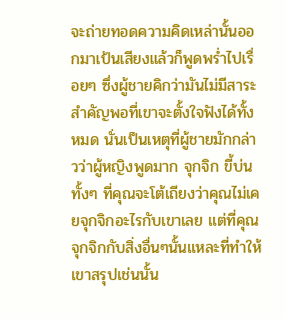จะถ่ายทอดความคิดเหล่านั้นออกมาเป้นเสียงแล้วก็พูดพร่ำไปเรื่อยๆ ซึ่งผู้ชายคิกว่ามันไม่มีสาระสำคัญพอที่เขาจะตั้งใจฟังได้ทั้งหมด นั่นเป็นเหตุที่ผู้ชายมักกล่าวว่าผู้หญิงพูดมาก จุกจิก ขี้บ่น ทั้งๆ ที่คุณจะโต้เถียงว่าคุณไม่เคยจุกจิกอะไรกับเขาเลย แต่ที่คุณจุกจิกกับสิ่งอื่นๆนั้นแหละที่ทำให้เขาสรุปเช่นนั้น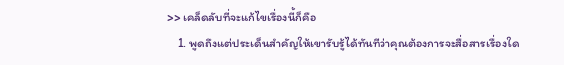>> เคล็ดลับที่จะแก้ไขเรื่องนี้ก็คือ
    1. พูดถึงแต่ประเด็นสำคัญให้เขารับรู้ได้ทันทีว่าคุณต้องการจะสื่อสารเรื่องใด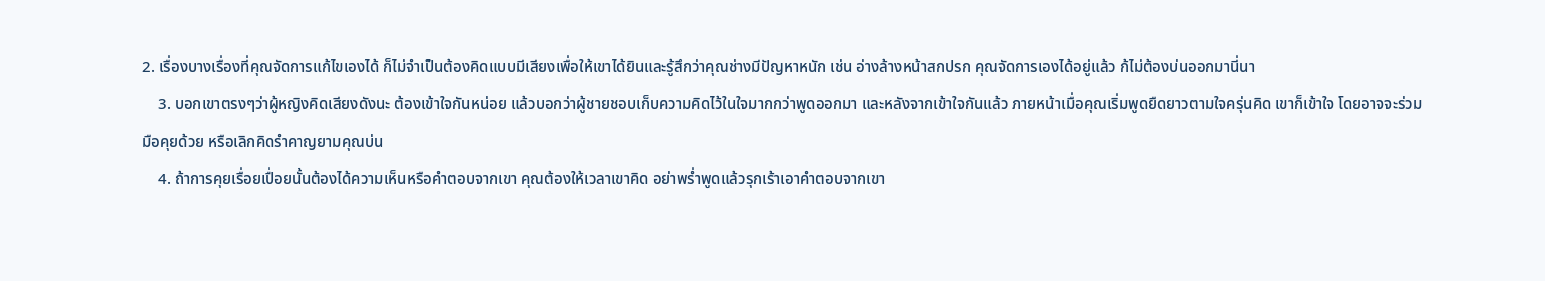2. เรื่องบางเรื่องที่คุณจัดการแก้ไขเองได้ ก็ไม่จำเป็นต้องคิดแบบมีเสียงเพื่อให้เขาได้ยินและรู้สึกว่าคุณช่างมีปัญหาหนัก เช่น อ่างล้างหน้าสกปรก คุณจัดการเองได้อยู่แล้ว ก้ไม่ต้องบ่นออกมานี่นา
    3. บอกเขาตรงๆว่าผู้หญิงคิดเสียงดังนะ ต้องเข้าใจกันหน่อย แล้วบอกว่าผู้ชายชอบเก็บความคิดไว้ในใจมากกว่าพูดออกมา และหลังจากเข้าใจกันแล้ว ภายหน้าเมื่อคุณเริ่มพูดยืดยาวตามใจครุ่นคิด เขาก็เข้าใจ โดยอาจจะร่วมมือคุยด้วย หรือเลิกคิดรำคาญยามคุณบ่น
    4. ถ้าการคุยเรื่อยเปื่อยนั้นต้องได้ความเห็นหรือคำตอบจากเขา คุณต้องให้เวลาเขาคิด อย่าพร่ำพูดแล้วรุกเร้าเอาคำตอบจากเขา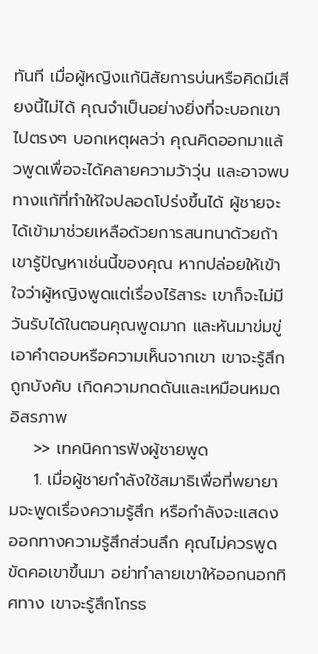ทันที เมื่อผู้หญิงแก้นิสัยการบ่นหรือคิดมีเสียงนี้ไม่ได้ คุณจำเป็นอย่างยิ่งที่จะบอกเขาไปตรงๆ บอกเหตุผลว่า คุณคิดออกมาแล้วพูดเพื่อจะได้คลายความว้าวุ่น และอาจพบทางแก้ที่ทำให้ใจปลอดโปร่งขึ้นได้ ผู้ชายจะได้เข้ามาช่วยเหลือด้วยการสนทนาด้วยถ้าเขารู้ปัญหาเช่นนี้ของคุณ หากปล่อยให้เข้าใจว่าผู้หญิงพูดแต่เรื่องไร้สาระ เขาก็จะไม่มีวันรับได้ในตอนคุณพูดมาก และหันมาข่มขู่เอาคำตอบหรือความเห็นจากเขา เขาจะรู้สึกถูกบังคับ เกิดความกดดันและเหมือนหมดอิสรภาพ
    >> เทคนิคการฟังผู้ชายพูด
    1. เมื่อผู้ชายกำลังใช้สมาธิเพื่อที่พยายามจะพูดเรื่องความรู้สึก หรือกำลังจะแสดงออกทางความรู้สึกส่วนลึก คุณไม่ควรพูดขัดคอเขาขึ้นมา อย่าทำลายเขาให้ออกนอกทิศทาง เขาจะรู้สึกโกรธ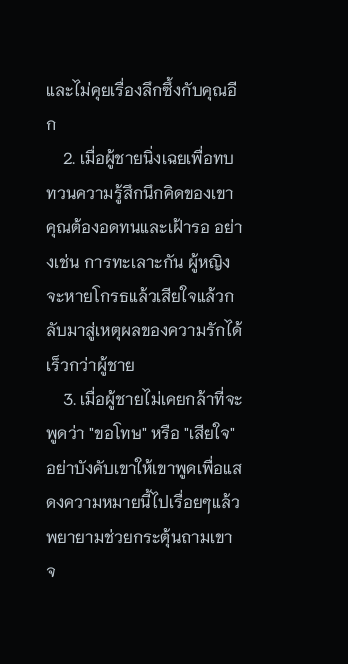และไม่คุยเรื่องลึกซึ้งกับคุณอีก
    2. เมื่อผู้ชายนิ่งเฉยเพื่อทบทวนความรู้สึกนึกคิดของเขา คุณต้องอดทนและเฝ้ารอ อย่างเช่น การทะเลาะกัน ผู้หญิงจะหายโกรธแล้วเสียใจแล้วกลับมาสู่เหตุผลของความรักได้เร็วกว่าผู้ชาย
    3. เมื่อผู้ชายไม่เคยกล้าที่จะพูดว่า "ขอโทษ" หรือ "เสียใจ" อย่าบังคับเขาให้เขาพูดเพื่อแสดงความหมายนี้ไปเรื่อยๆแล้วพยายามช่วยกระตุ้นถามเขา จ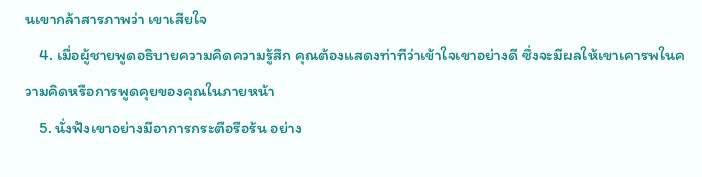นเขากล้าสารภาพว่า เขาเสียใจ
    4. เมื่อผู้ชายพูดอธิบายความคิดความรู้สึก คุณต้องแสดงท่าทีว่าเข้าใจเขาอย่างดี ซึ่งจะมีผลให้เขาเคารพในความคิดหรือการพูดคุยของคุณในภายหน้า
    5. นั่งฟังเขาอย่างมีอาการกระตือรือร้น อย่าง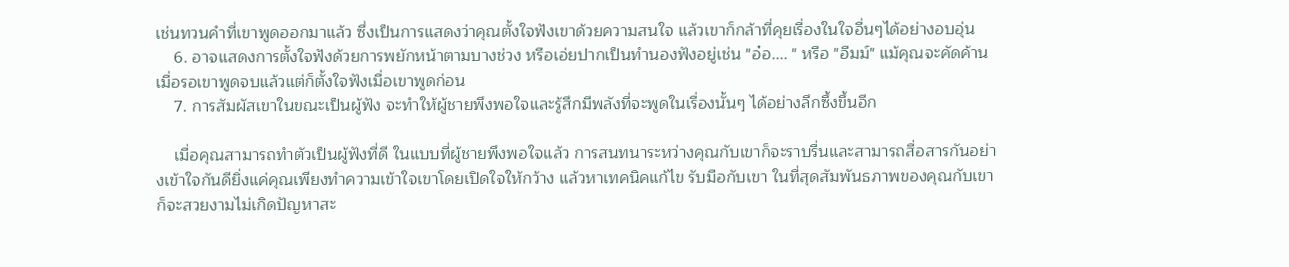เช่นทวนคำที่เขาพูดออกมาแล้ว ซึ่งเป็นการแสดงว่าคุณตั้งใจฟังเขาด้วยความสนใจ แล้วเขาก็กล้าที่คุยเรื่องในใจอื่นๆได้อย่างอบอุ่น
    6. อาจแสดงการตั้งใจฟังด้วยการพยักหน้าตามบางช่วง หรือเอ่ยปากเป็นทำนองฟังอยู่เช่น "อ๋อ.... " หรือ "อืมม์" แม้คุณจะคัดค้านเมื่อรอเขาพูดจบแล้วแต่ก็ตั้งใจฟังเมื่อเขาพูดก่อน
    7. การสัมผัสเขาในขณะเป็นผู้ฟัง จะทำให้ผู้ชายพึงพอใจและรู้สึกมีพลังที่จะพูดในเรื่องนั้นๆ ได้อย่างลึกซึ้งขึ้นอีก

    เมื่อคุณสามารถทำตัวเป็นผู้ฟังที่ดี ในแบบที่ผู้ชายพึงพอใจแล้ว การสนทนาระหว่างคุณกับเขาก็จะราบรื่นและสามารถสื่อสารกันอย่างเข้าใจกันดียิ่งแค่คุณเพียงทำความเข้าใจเขาโดยเปิดใจให้กว้าง แล้วหาเทคนิคแก้ไข รับมือกับเขา ในที่สุดสัมพันธภาพของคุณกับเขาก็จะสวยงามไม่เกิดปัญหาสะ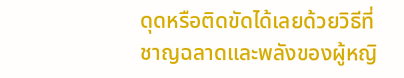ดุดหรือติดขัดได้เลยด้วยวิธีที่ชาญฉลาดและพลังของผู้หญิ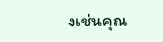งเช่นคุณ